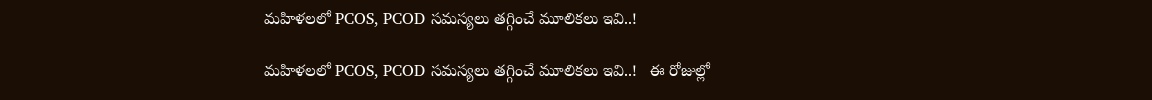మహిళలలో PCOS, PCOD సమస్యలు తగ్గించే మూలికలు ఇవి..!

మహిళలలో PCOS, PCOD సమస్యలు తగ్గించే మూలికలు ఇవి..!   ఈ రోజుల్లో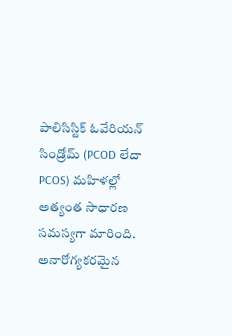పాలిసిస్టిక్ ఓవేరియన్ సిండ్రోమ్ (PCOD లేదా PCOS) మహిళల్లో అత్యంత సాధారణ సమస్యగా మారింది. అనారోగ్యకరమైన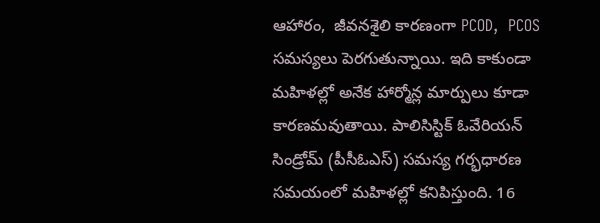ఆహారం,  జీవనశైలి కారణంగా PCOD,  PCOS సమస్యలు పెరగుతున్నాయి. ఇది కాకుండా మహిళల్లో అనేక హార్మోన్ల మార్పులు కూడా కారణమవుతాయి. పాలిసిస్టిక్ ఓవేరియన్ సిండ్రోమ్ (పీసీఓఎస్) సమస్య గర్భధారణ సమయంలో మహిళల్లో కనిపిస్తుంది. 16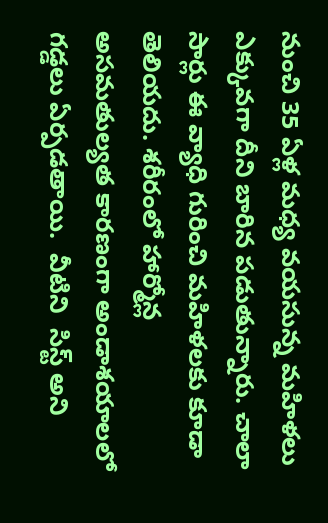నుంచి 35 ఏళ్ల మధ్య వయసున్న మహిళలు ఎక్కువగా దీని బారిన పడుతున్నారు. చాలా సార్లు ఈ వ్యాధి గురించి మహిళలకు కూడా తెలియదు. శరీరంలో హార్మోన్ల అసమతుల్యత కారణంగా అండాశయాలలో గడ్డలు ఏర్పడతాయి.  వీటిని  సిస్ట్ అని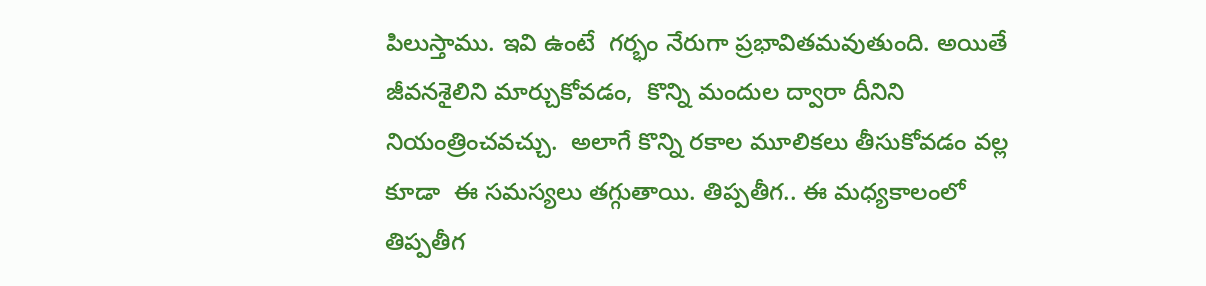పిలుస్తాము. ఇవి ఉంటే  గర్భం నేరుగా ప్రభావితమవుతుంది. అయితే జీవనశైలిని మార్చుకోవడం,  కొన్ని మందుల ద్వారా దీనిని నియంత్రించవచ్చు.  అలాగే కొన్ని రకాల మూలికలు తీసుకోవడం వల్ల కూడా  ఈ సమస్యలు తగ్గుతాయి. తిప్పతీగ.. ఈ మధ్యకాలంలో  తిప్పతీగ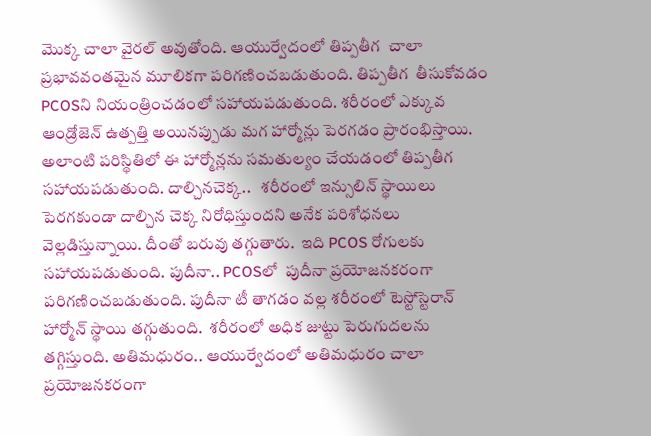మొక్క చాలా వైరల్ అవుతోంది. ఆయుర్వేదంలో తిప్పతీగ  చాలా ప్రభావవంతమైన మూలికగా పరిగణించబడుతుంది. తిప్పతీగ  తీసుకోవడం   PCOSని నియంత్రించడంలో సహాయపడుతుంది. శరీరంలో ఎక్కువ ఆండ్రోజెన్ ఉత్పత్తి అయినప్పుడు మగ హార్మోన్లు పెరగడం ప్రారంభిస్తాయి. అలాంటి పరిస్థితిలో ఈ హార్మోన్లను సమతుల్యం చేయడంలో తిప్పతీగ  సహాయపడుతుంది. దాల్చినచెక్క..   శరీరంలో ఇన్సులిన్ స్థాయిలు పెరగకుండా దాల్చిన చెక్క నిరోధిస్తుందని అనేక పరిశోధనలు వెల్లడిస్తున్నాయి. దీంతో బరువు తగ్గుతారు.  ఇది PCOS రోగులకు సహాయపడుతుంది. పుదీనా.. PCOSలో  పుదీనా ప్రయోజనకరంగా పరిగణించబడుతుంది. పుదీనా టీ తాగడం వల్ల శరీరంలో టెస్టోస్టెరాన్ హార్మోన్ స్థాయి తగ్గుతుంది.  శరీరంలో అధిక జుట్టు పెరుగుదలను తగ్గిస్తుంది. అతిమధురం.. ఆయుర్వేదంలో అతిమధురం చాలా ప్రయోజనకరంగా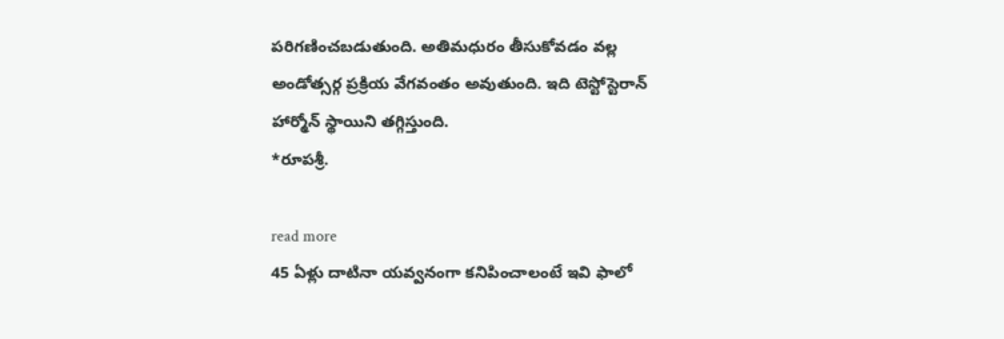పరిగణించబడుతుంది. అతిమధురం తీసుకోవడం వల్ల అండోత్సర్గ ప్రక్రియ వేగవంతం అవుతుంది. ఇది టెస్టోస్టెరాన్ హార్మోన్ స్థాయిని తగ్గిస్తుంది.                                                 *రూపశ్రీ.

read more
45 ఏళ్లు దాటినా యవ్వనంగా కనిపించాలంటే ఇవి ఫాలో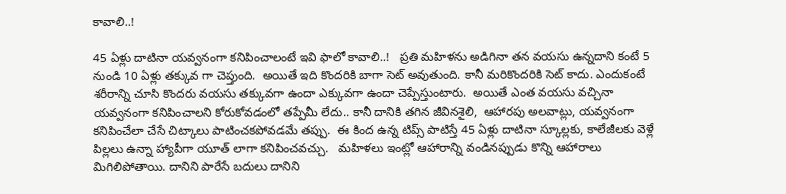కావాలి..!

45 ఏళ్లు దాటినా యవ్వనంగా కనిపించాలంటే ఇవి ఫాలో కావాలి..!   ప్రతి మహిళను అడిగినా తన వయసు ఉన్నదాని కంటే 5 నుండి 10 ఏళ్లు తక్కువ గా చెప్తుంది.  అయితే ఇది కొందరికి బాగా సెట్ అవుతుంది. కానీ మరికొందరికి సెట్ కాదు. ఎందుకంటే శరీరాన్ని చూసి కొందరు వయసు తక్కువగా ఉందా ఎక్కువగా ఉందా చెప్పేస్తుంటారు.  అయితే ఎంత వయసు వచ్చినా యవ్వనంగా కనిపించాలని కోరుకోవడంలో తప్పేమీ లేదు.. కానీ దానికి తగిన జీవినశైలి,  ఆహారపు అలవాట్లు, యవ్వనంగా కనిపించేలా చేసే చిట్కాలు పాటించకపోవడమే తప్పు.  ఈ కింద ఉన్న టిప్స్ పాటిస్తే 45 ఏళ్లు దాటినా స్కూల్లకు, కాలేజీలకు వెళ్లే పిల్లలు ఉన్నా హ్యాపీగా యూత్ లాగా కనిపించవచ్చు.   మహిళలు ఇంట్లో ఆహారాన్ని వండినప్పుడు కొన్ని ఆహారాలు మిగిలిపోతాయి. దానిని పారేసే బదులు దానిని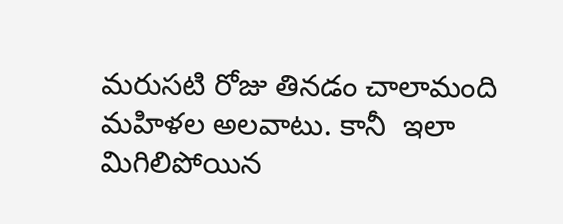మరుసటి రోజు తినడం చాలామంది మహిళల అలవాటు. కానీ  ఇలా మిగిలిపోయిన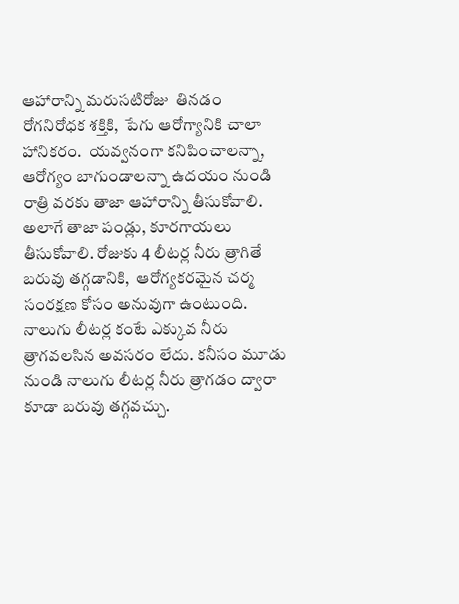ఆహారాన్ని మరుసటిరోజు  తినడం     రోగనిరోధక శక్తికి,  పేగు ఆరోగ్యానికి చాలా హానికరం.  యవ్వనంగా కనిపించాలన్నా, ఆరోగ్యం బాగుండాలన్నా ఉదయం నుండి రాత్రి వరకు తాజా ఆహారాన్ని తీసుకోవాలి. అలాగే తాజా పండ్లు, కూరగాయలు తీసుకోవాలి. రోజుకు 4 లీటర్ల నీరు త్రాగితే బరువు తగ్గడానికి,  ఆరోగ్యకరమైన చర్మ సంరక్షణ కోసం అనువుగా ఉంటుంది.   నాలుగు లీటర్ల కంటే ఎక్కువ నీరు త్రాగవలసిన అవసరం లేదు. కనీసం మూడు నుండి నాలుగు లీటర్ల నీరు త్రాగడం ద్వారా కూడా బరువు తగ్గవచ్చు.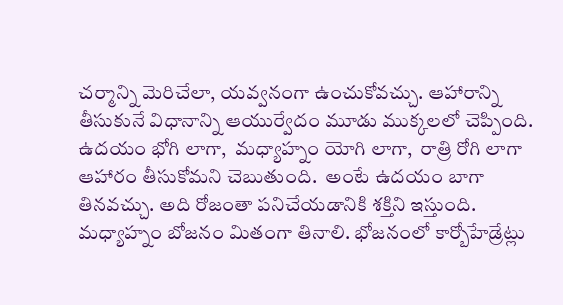చర్మాన్ని మెరిచేలా, యవ్వనంగా ఉంచుకోవచ్చు. ఆహారాన్ని తీసుకునే విధానాన్ని ఆయుర్వేదం మూడు ముక్కలలో చెప్పింది.  ఉదయం భోగి లాగా,  మధ్యాహ్నం యోగి లాగా,  రాత్రి రోగి లాగా ఆహారం తీసుకోమని చెబుతుంది.  అంటే ఉదయం బాగా తినవచ్చు. అది రోజంతా పనిచేయడానికి శక్తిని ఇస్తుంది. మధ్యాహ్నం బోజనం మితంగా తినాలి. భోజనంలో కార్బోహేడ్రేట్లు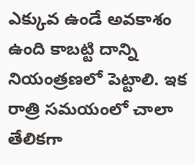ఎక్కువ ఉండే అవకాశం ఉంది కాబట్టి దాన్ని నియంత్రణలో పెట్టాలి. ఇక రాత్రి సమయంలో చాలా తేలికగా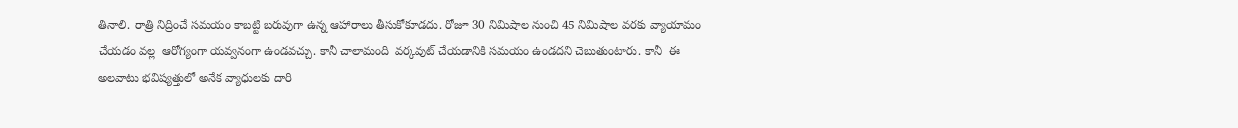తినాలి. రాత్రి నిద్రించే సమయం కాబట్టి బరువుగా ఉన్న ఆహారాలు తీసుకోకూడదు. రోజూ 30 నిమిషాల నుంచి 45 నిమిషాల వరకు వ్యాయామం చేయడం వల్ల  ఆరోగ్యంగా యవ్వనంగా ఉండవచ్చు. కానీ చాలామంది  వర్కవుట్ చేయడానికి సమయం ఉండదని చెబుతుంటారు. కానీ  ఈ అలవాటు భవిష్యత్తులో అనేక వ్యాధులకు దారి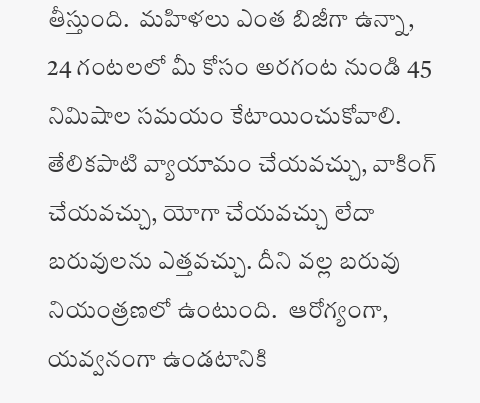తీస్తుంది.  మహిళలు ఎంత బిజీగా ఉన్నా, 24 గంటలలో మీ కోసం అరగంట నుండి 45 నిమిషాల సమయం కేటాయించుకోవాలి.  తేలికపాటి వ్యాయామం చేయవచ్చు, వాకింగ్ చేయవచ్చు, యోగా చేయవచ్చు లేదా బరువులను ఎత్తవచ్చు. దీని వల్ల బరువు నియంత్రణలో ఉంటుంది.  ఆరోగ్యంగా, యవ్వనంగా ఉండటానికి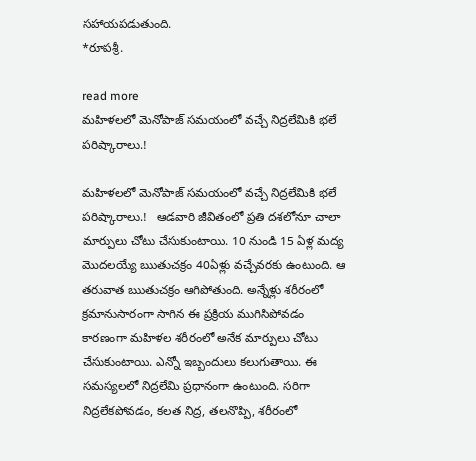సహాయపడుతుంది.                                                *రూపశ్రీ.

read more
మహిళలలో మెనోపాజ్ సమయంలో వచ్చే నిద్రలేమికి భలే పరిష్కారాలు.!

మహిళలలో మెనోపాజ్ సమయంలో వచ్చే నిద్రలేమికి భలే పరిష్కారాలు.!   ఆడవారి జీవితంలో ప్రతి దశలోనూ చాలా మార్పులు చోటు చేసుకుంటాయి. 10 నుండి 15 ఏళ్ల మద్య మొదలయ్యే ఋతుచక్రం 40ఏళ్లు వచ్చేవరకు ఉంటుంది. ఆ తరువాత ఋతుచక్రం ఆగిపోతుంది. అన్నేళ్లు శరీరంలో క్రమానుసారంగా సాగిన ఈ ప్రక్రియ ముగిసిపోవడం కారణంగా మహిళల శరీరంలో అనేక మార్పులు చోటు చేసుకుంటాయి. ఎన్నో ఇబ్బందులు కలుగుతాయి. ఈ సమస్యలలో నిద్రలేమి ప్రధానంగా ఉంటుంది. సరిగా నిద్రలేకపోవడం, కలత నిద్ర, తలనొప్పి, శరీరంలో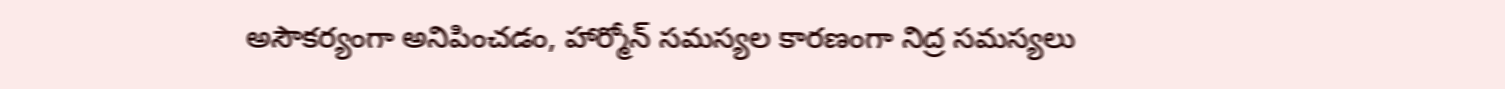అసౌకర్యంగా అనిపించడం, హార్మోన్ సమస్యల కారణంగా నిద్ర సమస్యలు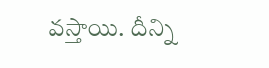వస్తాయి. దీన్ని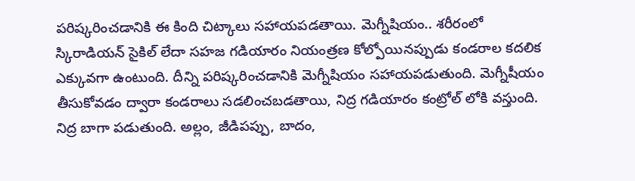పరిష్కరించడానికి ఈ కింది చిట్కాలు సహాయపడతాయి. మెగ్నీషియం.. శరీరంలో స్కిరాడియన్ సైకిల్ లేదా సహజ గడియారం నియంత్రణ కోల్పోయినప్పుడు కండరాల కదలిక ఎక్కువగా ఉంటుంది. దీన్ని పరిష్కరించడానికి మెగ్నీషియం సహాయపడుతుంది. మెగ్నీషీయం తీసుకోవడం ద్వారా కండరాలు సడలించబడతాయి, నిద్ర గడియారం కంట్రోల్ లోకి వస్తుంది. నిద్ర బాగా పడుతుంది. అల్లం, జీడిపప్పు, బాదం,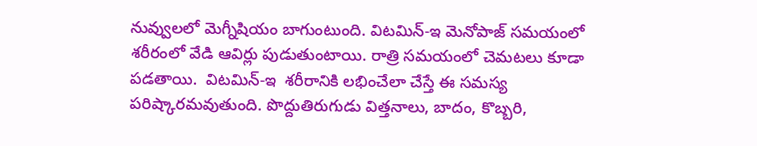నువ్వులలో మెగ్నీషియం బాగుంటుంది. విటమిన్-ఇ మెనోపాజ్ సమయంలో శరీరంలో వేడి ఆవిర్లు పుడుతుంటాయి. రాత్రి సమయంలో చెమటలు కూడా పడతాయి.  విటమిన్-ఇ  శరీరానికి లభించేలా చేస్తే ఈ సమస్య పరిష్కారమవుతుంది. పొద్దుతిరుగుడు విత్తనాలు, బాదం, కొబ్బరి,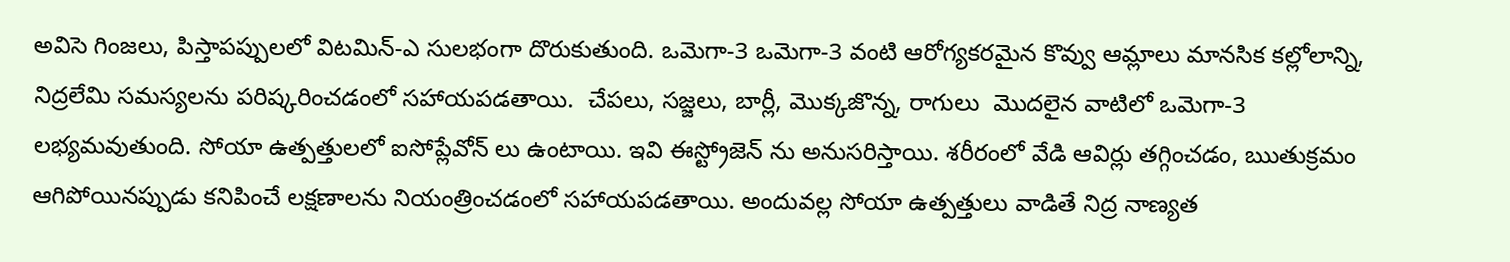అవిసె గింజలు, పిస్తాపప్పులలో విటమిన్-ఎ సులభంగా దొరుకుతుంది. ఒమెగా-3 ఒమెగా-3 వంటి ఆరోగ్యకరమైన కొవ్వు ఆమ్లాలు మానసిక కల్లోలాన్ని, నిద్రలేమి సమస్యలను పరిష్కరించడంలో సహాయపడతాయి.  చేపలు, సజ్జలు, బార్లీ, మొక్కజొన్న, రాగులు  మొదలైన వాటిలో ఒమెగా-3 లభ్యమవుతుంది. సోయా ఉత్పత్తులలో ఐసోప్లేవోన్ లు ఉంటాయి. ఇవి ఈస్ట్రోజెన్ ను అనుసరిస్తాయి. శరీరంలో వేడి ఆవిర్లు తగ్గించడం, ఋతుక్రమం ఆగిపోయినప్పుడు కనిపించే లక్షణాలను నియంత్రించడంలో సహాయపడతాయి. అందువల్ల సోయా ఉత్పత్తులు వాడితే నిద్ర నాణ్యత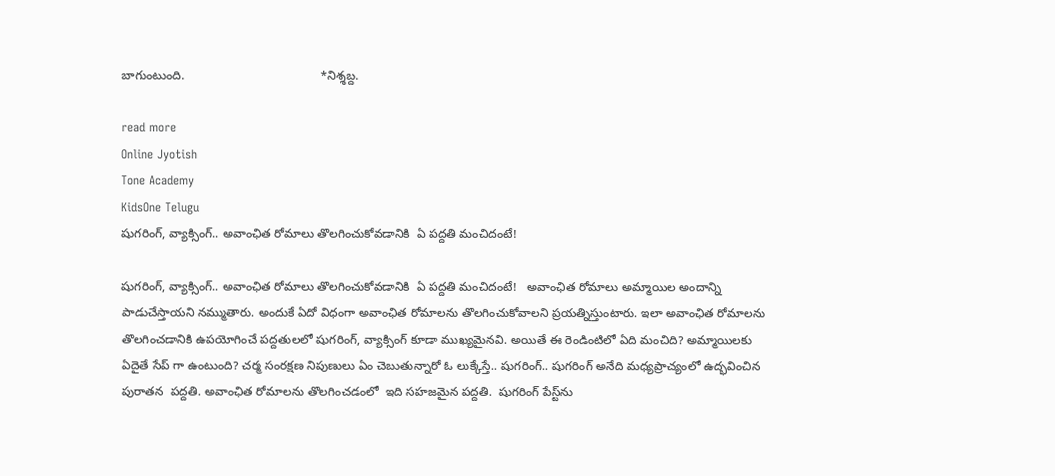బాగుంటుంది.                                        *నిశ్శబ్ద.

read more
Online Jyotish
Tone Academy
KidsOne Telugu
షుగరింగ్, వ్యాక్సింగ్.. అవాంఛిత రోమాలు తొలగించుకోవడానికి  ఏ పద్దతి మంచిదంటే!

షుగరింగ్, వ్యాక్సింగ్.. అవాంఛిత రోమాలు తొలగించుకోవడానికి  ఏ పద్దతి మంచిదంటే!   అవాంఛిత రోమాలు అమ్మాయిల అందాన్ని పాడుచేస్తాయని నమ్ముతారు. అందుకే ఏదో విధంగా అవాంఛిత రోమాలను తొలగించుకోవాలని ప్రయత్నిస్తుంటారు. ఇలా అవాంఛిత రోమాలను తొలగించడానికి ఉపయోగించే పద్దతులలో షుగరింగ్, వ్యాక్సింగ్ కూడా ముఖ్యమైనవి. అయితే ఈ రెండింటిలో ఏది మంచిది? అమ్మాయిలకు ఏదైతే సేప్ గా ఉంటుంది? చర్మ సంరక్షణ నిపుణులు ఏం చెబుతున్నారో ఓ లుక్కేస్తే.. షుగరింగ్.. షుగరింగ్ అనేది మధ్యప్రాచ్యంలో ఉద్భవించిన పురాతన  పద్దతి. అవాంఛిత రోమాలను తొలగించడంలో  ఇది సహజమైన పద్దతి.  షుగరింగ్ పేస్ట్‌ను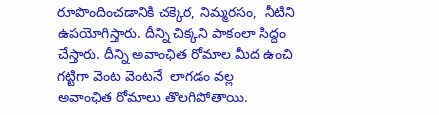రూపొందించడానికి చక్కెర, నిమ్మరసం,  నీటిని  ఉపయోగిస్తారు. దీన్ని చిక్కని పాకంలా సిద్దం చేస్తారు. దీన్ని అవాంఛిత రోమాల మీద ఉంచి గట్టిగా వెంట వెంటనే  లాగడం వల్ల   అవాంఛిత రోమాలు తొలగిపోతాయి.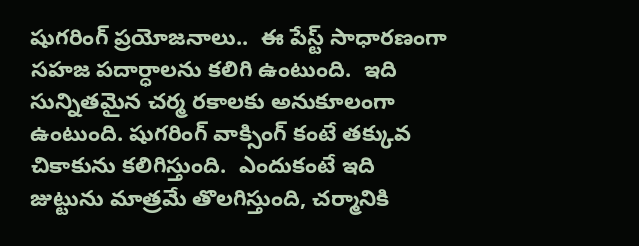షుగరింగ్ ప్రయోజనాలు..  ఈ పేస్ట్ సాధారణంగా సహజ పదార్ధాలను కలిగి ఉంటుంది.  ఇది సున్నితమైన చర్మ రకాలకు అనుకూలంగా ఉంటుంది. షుగరింగ్ వాక్సింగ్ కంటే తక్కువ చికాకును కలిగిస్తుంది.  ఎందుకంటే ఇది జుట్టును మాత్రమే తొలగిస్తుంది, చర్మానికి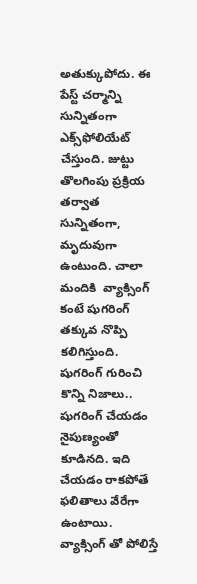అతుక్కుపోదు. ఈ పేస్ట్ చర్మాన్ని సున్నితంగా ఎక్స్‌ఫోలియేట్ చేస్తుంది. జుట్టు తొలగింపు ప్రక్రియ తర్వాత సున్నితంగా,  మృదువుగా ఉంటుంది. చాలా మందికి  వ్యాక్సింగ్ కంటే షుగరింగ్  తక్కువ నొప్పి కలిగిస్తుంది. షుగరింగ్ గురించి కొన్ని నిజాలు.. షుగరింగ్ చేయడం నైపుణ్యంతో కూడినది. ఇది చేయడం రాకపోతే ఫలితాలు వేరేగా ఉంటాయి.   వ్యాక్సింగ్ తో పోలిస్తే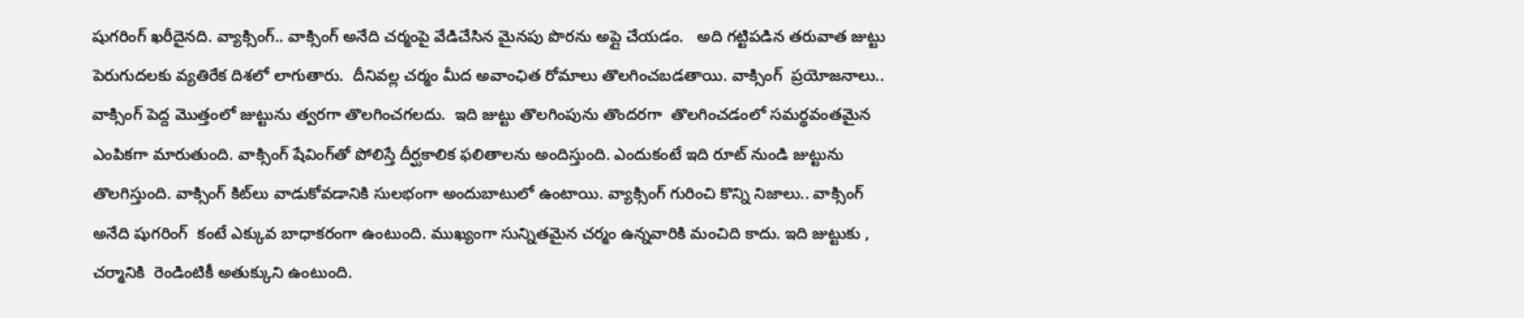షుగరింగ్ ఖరీదైనది. వ్యాక్సింగ్.. వాక్సింగ్ అనేది చర్మంపై వేడిచేసిన మైనపు పొరను అప్లై చేయడం.   అది గట్టిపడిన తరువాత జుట్టు పెరుగుదలకు వ్యతిరేక దిశలో లాగుతారు.  దీనివల్ల చర్మం మీద అవాంఛిత రోమాలు తొలగించబడతాయి. వాక్సింగ్  ప్రయోజనాలు..  వాక్సింగ్ పెద్ద మొత్తంలో జుట్టును త్వరగా తొలగించగలదు.  ఇది జుట్టు తొలగింపును తొందరగా  తొలగించడంలో సమర్థవంతమైన ఎంపికగా మారుతుంది. వాక్సింగ్ షేవింగ్‌తో పోలిస్తే దీర్ఘకాలిక ఫలితాలను అందిస్తుంది. ఎందుకంటే ఇది రూట్ నుండి జుట్టును తొలగిస్తుంది. వాక్సింగ్ కిట్‌లు వాడుకోవడానికి సులభంగా అందుబాటులో ఉంటాయి. వ్యాక్సింగ్ గురించి కొన్ని నిజాలు.. వాక్సింగ్ అనేది షుగరింగ్  కంటే ఎక్కువ బాధాకరంగా ఉంటుంది. ముఖ్యంగా సున్నితమైన చర్మం ఉన్నవారికి మంచిది కాదు. ఇది జుట్టుకు ,  చర్మానికి  రెండింటికీ అతుక్కుని ఉంటుంది.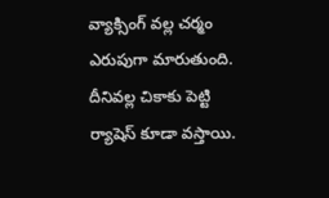వ్యాక్సింగ్ వల్ల చర్మం ఎరుపుగా మారుతుంది. దీనివల్ల చికాకు పెట్టి ర్యాషెస్ కూడా వస్తాయి.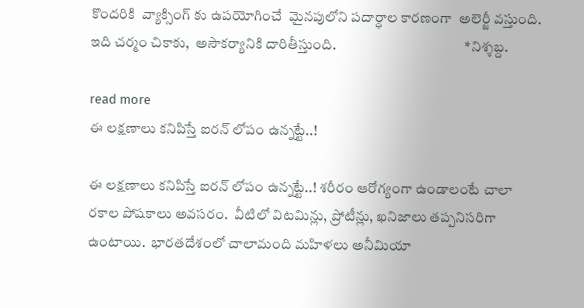కొందరికి  వ్యాక్సింగ్ కు ఉపయోగించే  మైనపులోని పదార్ధాల కారణంగా  అలెర్జీ వస్తుంది.   ఇది చర్మం చికాకు,  అసౌకర్యానికి దారితీస్తుంది.                                             *నిశ్శబ్ద.

read more
ఈ లక్షణాలు కనిపిస్తే ఐరన్ లోపం ఉన్నట్టే..!

ఈ లక్షణాలు కనిపిస్తే ఐరన్ లోపం ఉన్నట్టే..! శరీరం ఆరోగ్యంగా ఉండాలంటే చాలా రకాల పోషకాలు అవసరం.  వీటిలో విటమిన్లు, ప్రోటీన్లు, ఖనిజాలు తప్పనిసరిగా ఉంటాయి.  భారతదేశంలో చాలామంది మహిళలు అనీమియా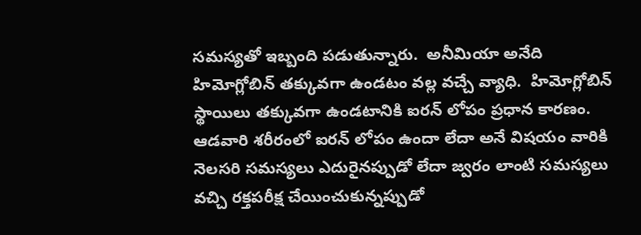సమస్యతో ఇబ్బంది పడుతున్నారు.  అనీమియా అనేది హిమోగ్లోబిన్ తక్కువగా ఉండటం వల్ల వచ్చే వ్యాధి.  హిమోగ్లోబిన్ స్థాయిలు తక్కువగా ఉండటానికి ఐరన్ లోపం ప్రధాన కారణం.  ఆడవారి శరీరంలో ఐరన్ లోపం ఉందా లేదా అనే విషయం వారికి నెలసరి సమస్యలు ఎదురైనప్పుడో లేదా జ్వరం లాంటి సమస్యలు వచ్చి రక్తపరీక్ష చేయించుకున్నప్పుడో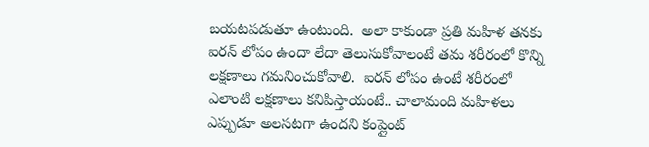బయటపడుతూ ఉంటుంది.  అలా కాకుండా ప్రతి మహిళ తనకు ఐరన్ లోపం ఉందా లేదా తెలుసుకోవాలంటే తమ శరీరంలో కొన్ని లక్షణాలు గమనించుకోవాలి.  ఐరన్ లోపం ఉంటే శరీరంలో ఎలాంటి లక్షణాలు కనిపిస్తాయంటే.. చాలామంది మహిళలు ఎప్పుడూ అలసటగా ఉందని కంప్లైంట్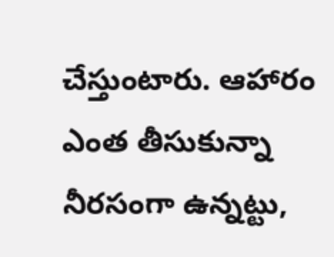చేస్తుంటారు. ఆహారం ఎంత తీసుకున్నా నీరసంగా ఉన్నట్టు,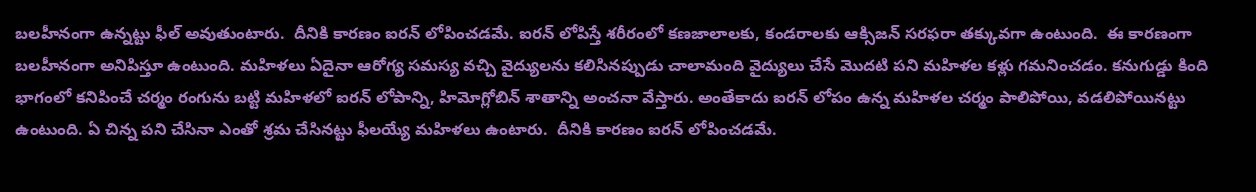బలహీనంగా ఉన్నట్టు ఫీల్ అవుతుంటారు.  దీనికి కారణం ఐరన్ లోపించడమే. ఐరన్ లోపిస్తే శరీరంలో కణజాలాలకు, కండరాలకు ఆక్సిజన్ సరఫరా తక్కువగా ఉంటుంది.  ఈ కారణంగా బలహీనంగా అనిపిస్తూ ఉంటుంది. మహిళలు ఏదైనా ఆరోగ్య సమస్య వచ్చి వైద్యులను కలిసినప్పుడు చాలామంది వైద్యులు చేసే మొదటి పని మహిళల కళ్లు గమనించడం. కనుగుడ్డు కింది భాగంలో కనిపించే చర్మం రంగును బట్టి మహిళలో ఐరన్ లోపాన్ని, హిమోగ్లోబిన్ శాతాన్ని అంచనా వేస్తారు. అంతేకాదు ఐరన్ లోపం ఉన్న మహిళల చర్మం పాలిపోయి, వడలిపోయినట్టు ఉంటుంది. ఏ చిన్న పని చేసినా ఎంతో శ్రమ చేసినట్టు ఫీలయ్యే మహిళలు ఉంటారు.  దీనికి కారణం ఐరన్ లోపించడమే.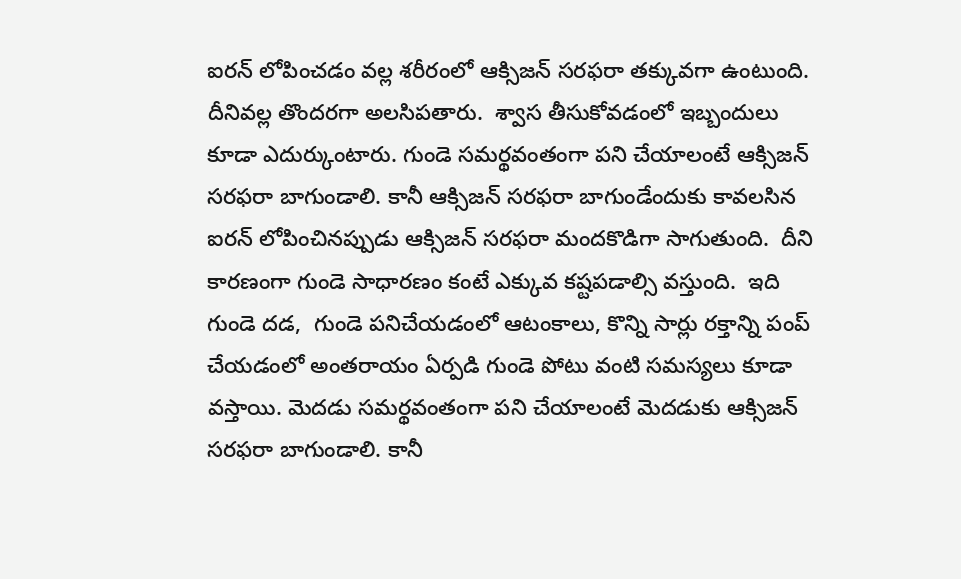ఐరన్ లోపించడం వల్ల శరీరంలో ఆక్సిజన్ సరఫరా తక్కువగా ఉంటుంది. దీనివల్ల తొందరగా అలసిపతారు.  శ్వాస తీసుకోవడంలో ఇబ్బందులు కూడా ఎదుర్కుంటారు. గుండె సమర్థవంతంగా పని చేయాలంటే ఆక్సిజన్ సరఫరా బాగుండాలి. కానీ ఆక్సిజన్ సరఫరా బాగుండేందుకు కావలసిన ఐరన్ లోపించినప్పుడు ఆక్సిజన్ సరఫరా మందకొడిగా సాగుతుంది.  దీని కారణంగా గుండె సాధారణం కంటే ఎక్కువ కష్టపడాల్సి వస్తుంది.  ఇది గుండె దడ,  గుండె పనిచేయడంలో ఆటంకాలు, కొన్ని సార్లు రక్తాన్ని పంప్ చేయడంలో అంతరాయం ఏర్పడి గుండె పోటు వంటి సమస్యలు కూడా వస్తాయి. మెదడు సమర్థవంతంగా పని చేయాలంటే మెదడుకు ఆక్సిజన్ సరఫరా బాగుండాలి. కానీ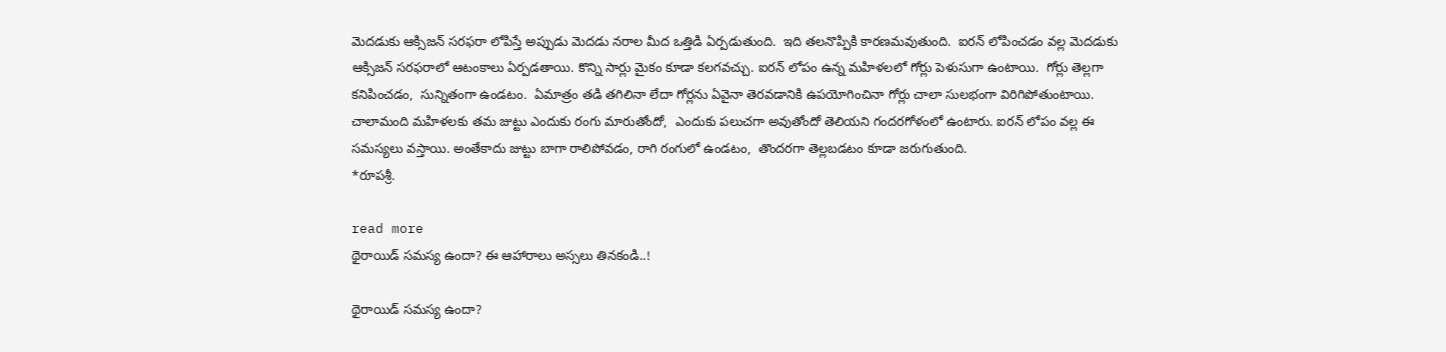మెదడుకు ఆక్సిజన్ సరఫరా లోపిస్తే అప్పుడు మెదడు నరాల మీద ఒత్తిడి ఏర్పడుతుంది.  ఇది తలనొప్పికి కారణమవుతుంది.  ఐరన్ లోపించడం వల్ల మెదడుకు ఆక్సిజన్ సరఫరాలో ఆటంకాలు ఏర్పడతాయి. కొన్ని సార్లు మైకం కూడా కలగవచ్చు. ఐరన్ లోపం ఉన్న మహిళలలో గోర్లు పెళుసుగా ఉంటాయి.  గోర్లు తెల్లగా కనిపించడం,  సున్నితంగా ఉండటం.  ఏమాత్రం తడి తగిలినా లేదా గోర్లను ఏవైనా తెరవడానికి ఉపయోగించినా గోర్లు చాలా సులభంగా విరిగిపోతుంటాయి. చాలామంది మహిళలకు తమ జుట్టు ఎందుకు రంగు మారుతోందో,  ఎందుకు పలుచగా అవుతోందో తెలియని గందరగోళంలో ఉంటారు. ఐరన్ లోపం వల్ల ఈ సమస్యలు వస్తాయి. అంతేకాదు జుట్టు బాగా రాలిపోవడం, రాగి రంగులో ఉండటం,  తొందరగా తెల్లబడటం కూడా జరుగుతుంది.                                                    *రూపశ్రీ.

read more
థైరాయిడ్ సమస్య ఉందా? ఈ ఆహారాలు అస్సలు తినకండి..!

థైరాయిడ్ సమస్య ఉందా?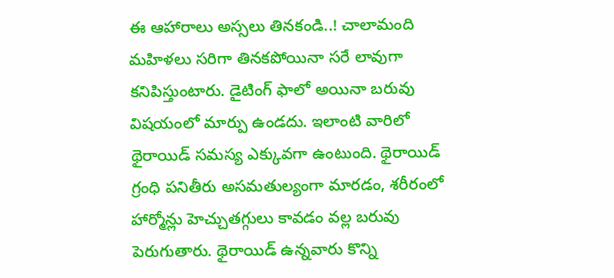ఈ ఆహారాలు అస్సలు తినకండి..! చాలామంది మహిళలు సరిగా తినకపోయినా సరే లావుగా కనిపిస్తుంటారు. డైటింగ్ ఫాలో అయినా బరువు విషయంలో మార్పు ఉండదు. ఇలాంటి వారిలో థైరాయిడ్ సమస్య ఎక్కువగా ఉంటుంది. థైరాయిడ్ గ్రంధి పనితీరు అసమతుల్యంగా మారడం, శరీరంలో హార్మోన్లు హెచ్చుతగ్గులు కావడం వల్ల బరువు పెరుగుతారు. థైరాయిడ్ ఉన్నవారు కొన్ని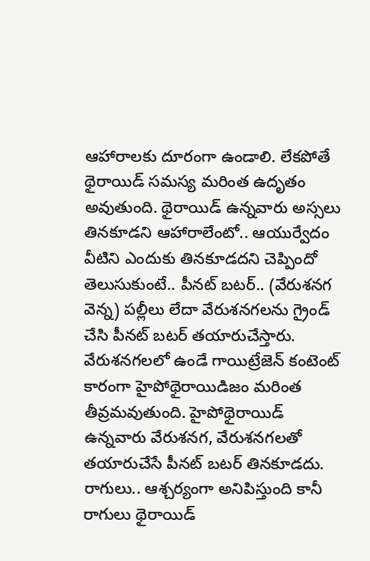ఆహారాలకు దూరంగా ఉండాలి. లేకపోతే థైరాయిడ్ సమస్య మరింత ఉదృతం అవుతుంది. థైరాయిడ్ ఉన్నవారు అస్సలు తినకూడని ఆహారాలేంటో.. ఆయుర్వేదం వీటిని ఎందుకు తినకూడదని చెప్పిందో తెలుసుకుంటే.. పీనట్ బటర్.. (వేరుశనగ వెన్న) పల్లీలు లేదా వేరుశనగలను గ్రైండ్ చేసి పీనట్ బటర్ తయారుచేస్తారు. వేరుశనగలలో ఉండే గాయిట్రేజెన్ కంటెంట్ కారంగా హైపోథైరాయిడిజం మరింత తీవ్రమవుతుంది. హైపోథైరాయిడ్ ఉన్నవారు వేరుశనగ, వేరుశనగలతో తయారుచేసే పీనట్ బటర్ తినకూడదు. రాగులు.. ఆశ్చర్యంగా అనిపిస్తుంది కానీ రాగులు థైరాయిడ్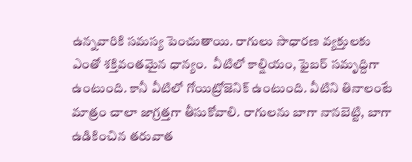ఉన్నవారికి సమస్య పెంచుతాయి. రాగులు సాధారణ వ్యక్తులకు ఎంతో శక్తివంతమైన ధాన్యం.  వీటిలో కాల్షియం, ఫైబర్ సమృద్దిగా ఉంటుంది. కానీ వీటిలో గోయిట్రోజెనిక్ ఉంటుంది. వీటిని తినాలంటే మాత్రం చాలా జాగ్రత్తగా తీసుకోవాలి. రాగులను బాగా నానబెట్టి, బాగా ఉడికించిన తరువాత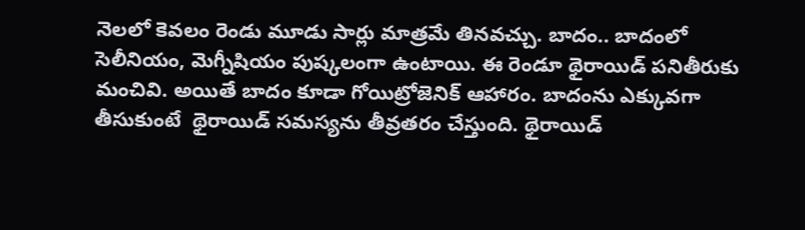నెలలో కెవలం రెండు మూడు సార్లు మాత్రమే తినవచ్చు. బాదం.. బాదంలో సెలీనియం, మెగ్నీషియం పుష్కలంగా ఉంటాయి. ఈ రెండూ థైరాయిడ్ పనితీరుకు మంచివి. అయితే బాదం కూడా గోయిట్రోజెనిక్ ఆహారం. బాదంను ఎక్కువగా తీసుకుంటే  థైరాయిడ్ సమస్యను తీవ్రతరం చేస్తుంది. థైరాయిడ్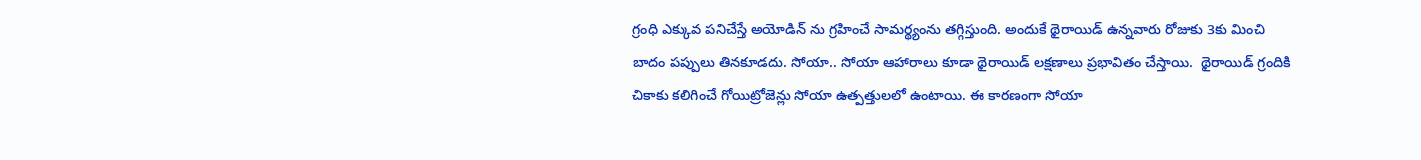గ్రంధి ఎక్కువ పనిచేస్తే అయోడిన్ ను గ్రహించే సామర్థ్యంను తగ్గిస్తుంది. అందుకే థైరాయిడ్ ఉన్నవారు రోజుకు 3కు మించి బాదం పప్పులు తినకూడదు. సోయా.. సోయా ఆహారాలు కూడా థైరాయిడ్ లక్షణాలు ప్రభావితం చేస్తాయి.  థైరాయిడ్ గ్రందికి చికాకు కలిగించే గోయిట్రోజెన్లు సోయా ఉత్పత్తులలో ఉంటాయి. ఈ కారణంగా సోయా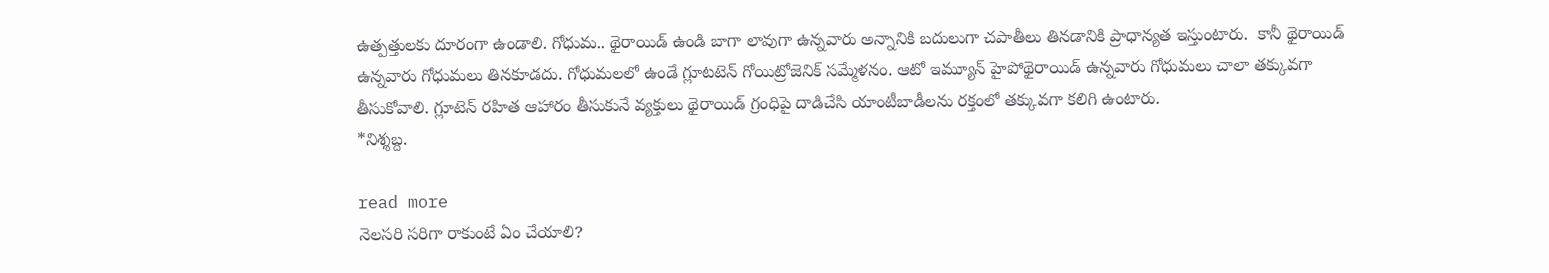ఉత్పత్తులకు దూరంగా ఉండాలి. గోధుమ.. థైరాయిడ్ ఉండి బాగా లావుగా ఉన్నవారు అన్నానికి బదులుగా చపాతీలు తినడానికి ప్రాధాన్యత ఇస్తుంటారు.  కానీ థైరాయిడ్ ఉన్నవారు గోధుమలు తినకూడదు. గోధుమలలో ఉండే గ్లూటటెన్ గోయిట్రోజెనిక్ సమ్మేళనం. ఆటో ఇమ్యూన్ హైపోథైరాయిడ్ ఉన్నవారు గోధుమలు చాలా తక్కువగా తీసుకోవాలి. గ్లూటెన్ రహిత ఆహారం తీసుకునే వ్యక్తులు థైరాయిడ్ గ్రంధిపై దాడిచేసి యాంటీబాడీలను రక్తంలో తక్కువగా కలిగి ఉంటారు.                                              *నిశ్శబ్ద.

read more
నెలసరి సరిగా రాకుంటే ఏం చేయాలి?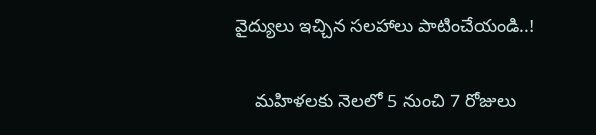వైద్యులు ఇచ్చిన సలహాలు పాటించేయండి..!

    మహిళలకు నెలలో 5 నుంచి 7 రోజులు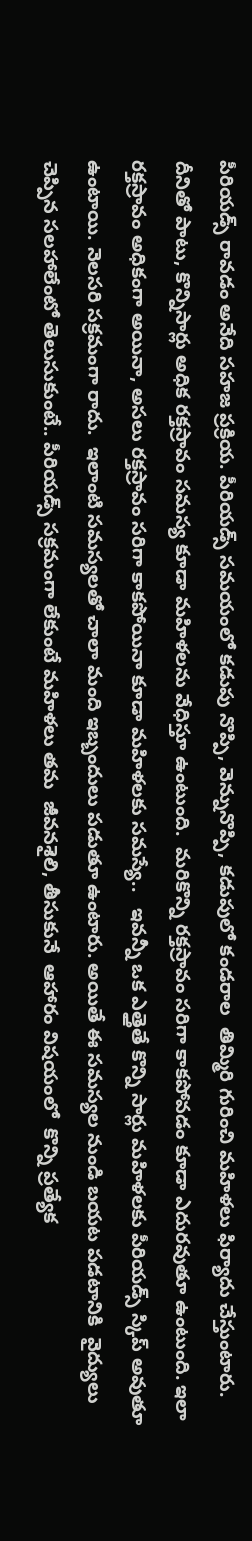పీరియడ్స్ రావడం అనేది సహజ ప్రక్రియ. పీరియడ్స్ సమయంలో కడుపు నొప్పి, వెన్నునొప్పి, కడుపులో కండరాల  తిమ్మిరి గురించి మహిళలు ఫిర్యాదు చేస్తుంటారు. దీనితో పాటు, కొన్నిసార్లు అధిక రక్తస్రావం సమస్య కూడా మహిళలను వేధిస్తూ ఉంటుంది.  మరికొన్ని రక్తస్రావం సరిగా కాకపోవడం కూడా ఎదురవుతూ ఉంటుంది. ఇలా రక్తస్రావం అధికంగా అయినా, అసలు రక్తస్రావం సరిగా కాకపోయినా కూడా మహిళలకు సమస్యే..   ఇవన్నీ ఒక ఎత్తైతే కొన్ని సార్లు మహిళలకు పీరియడ్స్ స్కిప్ అవుతూ ఉంటాయి. నెలసరి సక్రమంగా రాదు.  ఇలాంటి సమస్యలతో చాలా మంది ఇబ్బందులు పడుతూ ఉంటారు. అయితే ఈ సమస్యల నుండి బయట పడటానికి  వైద్యులు చెప్పిన సలహాలేంటో తెలుసుకుంటే.. పీరియడ్స్ సక్రమంగా లేకుంటే మహిళలు తమ  జీవనశైలి, తీసుకునే  ఆహారం విషయంలో  కొన్ని ప్రత్యేక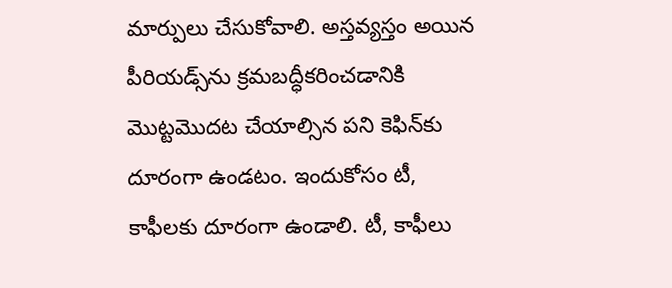మార్పులు చేసుకోవాలి. అస్తవ్యస్తం అయిన  పీరియడ్స్‌ను క్రమబద్ధీకరించడానికి మొట్టమొదట చేయాల్సిన పని కెఫిన్‌కు దూరంగా ఉండటం. ఇందుకోసం టీ, కాఫీలకు దూరంగా ఉండాలి. టీ, కాఫీలు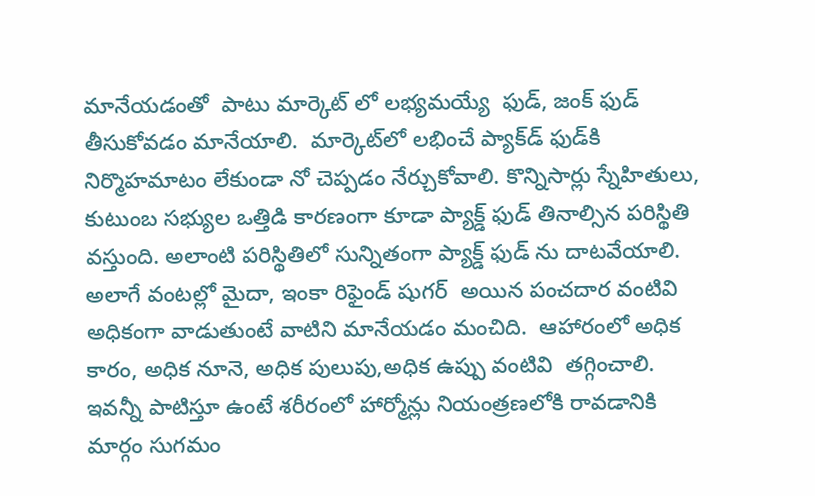మానేయడంతో  పాటు మార్కెట్ లో లభ్యమయ్యే  ఫుడ్, జంక్ ఫుడ్ తీసుకోవడం మానేయాలి.  మార్కెట్‌లో లభించే ప్యాక్‌డ్ ఫుడ్‌కి నిర్మొహమాటం లేకుండా నో చెప్పడం నేర్చుకోవాలి. కొన్నిసార్లు స్నేహితులు, కుటుంబ సభ్యుల ఒత్తిడి కారణంగా కూడా ప్యాక్డ్ ఫుడ్ తినాల్సిన పరిస్థితి వస్తుంది. అలాంటి పరిస్థితిలో సున్నితంగా ప్యాక్డ్ ఫుడ్ ను దాటవేయాలి. అలాగే వంటల్లో మైదా, ఇంకా రిఫైండ్ షుగర్  అయిన పంచదార వంటివి అధికంగా వాడుతుంటే వాటిని మానేయడం మంచిది.  ఆహారంలో అధిక కారం, అధిక నూనె, అధిక పులుపు,అధిక ఉప్పు వంటివి  తగ్గించాలి. ఇవన్నీ పాటిస్తూ ఉంటే శరీరంలో హార్మోన్లు నియంత్రణలోకి రావడానికి మార్గం సుగమం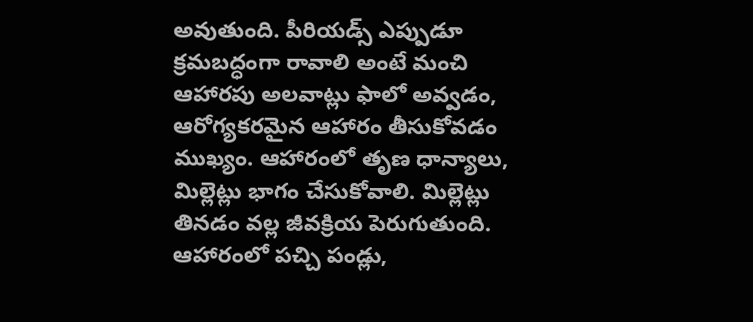అవుతుంది. పీరియడ్స్ ఎప్పుడూ క్రమబద్ధంగా రావాలి అంటే మంచి ఆహారపు అలవాట్లు ఫాలో అవ్వడం, ఆరోగ్యకరమైన ఆహారం తీసుకోవడం ముఖ్యం. ఆహారంలో తృణ ధాన్యాలు, మిల్లెట్లు భాగం చేసుకోవాలి. మిల్లెట్లు తినడం వల్ల జీవక్రియ పెరుగుతుంది.  ఆహారంలో పచ్చి పండ్లు,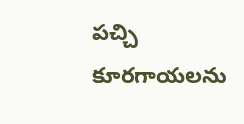పచ్చి కూరగాయలను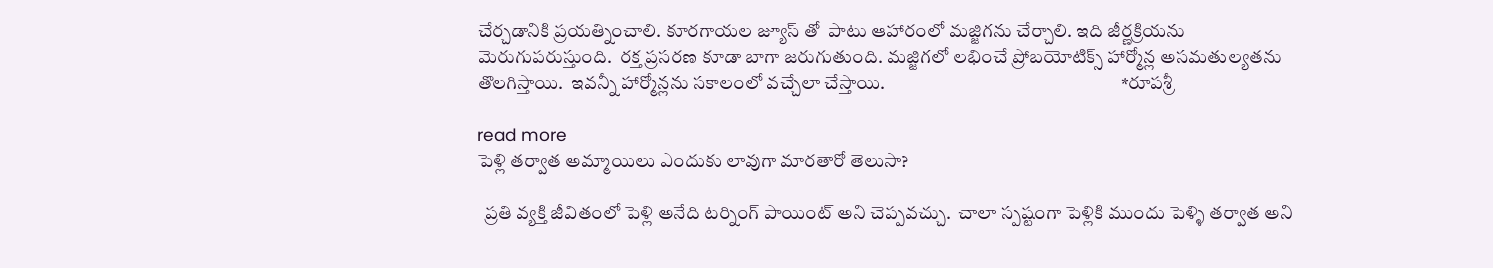చేర్చడానికి ప్రయత్నించాలి. కూరగాయల జ్యూస్ తో  పాటు ఆహారంలో మజ్జిగను చేర్చాలి. ఇది జీర్ణక్రియను మెరుగుపరుస్తుంది.  రక్త ప్రసరణ కూడా బాగా జరుగుతుంది. మజ్జిగలో లభించే ప్రోబయోటిక్స్ హార్మోన్ల అసమతుల్యతను తొలగిస్తాయి.  ఇవన్నీ హార్మోన్లను సకాలంలో వచ్చేలా చేస్తాయి.                                                               *రూపశ్రీ

read more
పెళ్లి తర్వాత అమ్మాయిలు ఎందుకు లావుగా మారతారో తెలుసా?

  ప్రతి వ్యక్తి జీవితంలో పెళ్లి అనేది టర్నింగ్ పాయింట్ అని చెప్పవచ్చు.  చాలా స్పష్టంగా పెళ్లికి ముందు పెళ్ళి తర్వాత అని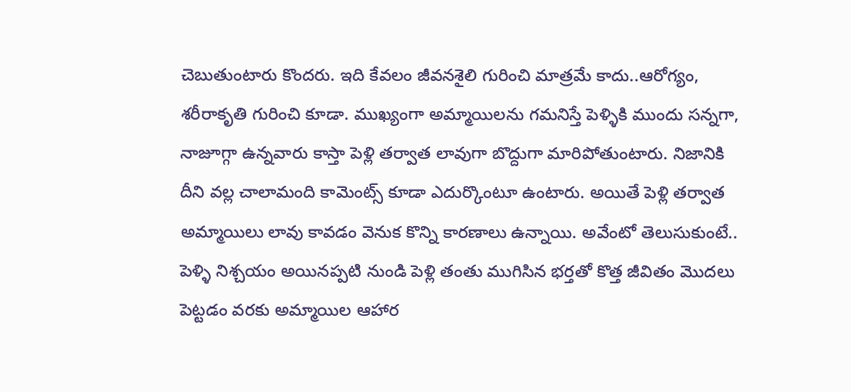చెబుతుంటారు కొందరు. ఇది కేవలం జీవనశైలి గురించి మాత్రమే కాదు..ఆరోగ్యం, శరీరాకృతి గురించి కూడా. ముఖ్యంగా అమ్మాయిలను గమనిస్తే పెళ్ళికి ముందు సన్నగా, నాజూగ్గా ఉన్నవారు కాస్తా పెళ్లి తర్వాత లావుగా బొద్దుగా మారిపోతుంటారు. నిజానికి దీని వల్ల చాలామంది కామెంట్స్ కూడా ఎదుర్కొంటూ ఉంటారు. అయితే పెళ్లి తర్వాత అమ్మాయిలు లావు కావడం వెనుక కొన్ని కారణాలు ఉన్నాయి. అవేంటో తెలుసుకుంటే.. పెళ్ళి నిశ్చయం అయినప్పటి నుండి పెళ్లి తంతు ముగిసిన భర్తతో కొత్త జీవితం మొదలు పెట్టడం వరకు అమ్మాయిల ఆహార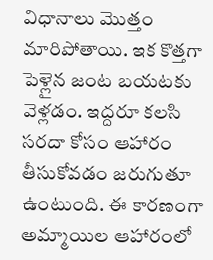విధానాలు మొత్తం మారిపోతాయి. ఇక కొత్తగా పెళ్లైన జంట బయటకు వెళ్లడం. ఇద్దరూ కలసి సరదా కోసం ఆహారం తీసుకోవడం జరుగుతూ ఉంటుంది. ఈ కారణంగా అమ్మాయిల ఆహారంలో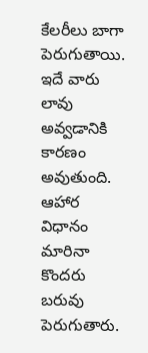కేలరీలు బాగా పెరుగుతాయి. ఇదే వారు లావు అవ్వడానికి కారణం అవుతుంది. ఆహార విధానం మారినా కొందరు బరువు పెరుగుతారు.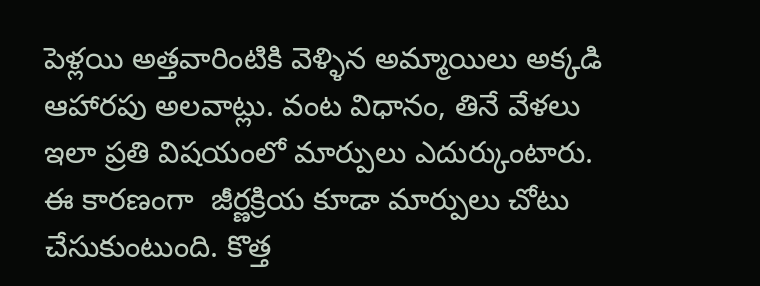పెళ్లయి అత్తవారింటికి వెళ్ళిన అమ్మాయిలు అక్కడి ఆహారపు అలవాట్లు. వంట విధానం, తినే వేళలు ఇలా ప్రతి విషయంలో మార్పులు ఎదుర్కుంటారు. ఈ కారణంగా  జీర్ణక్రియ కూడా మార్పులు చోటు చేసుకుంటుంది. కొత్త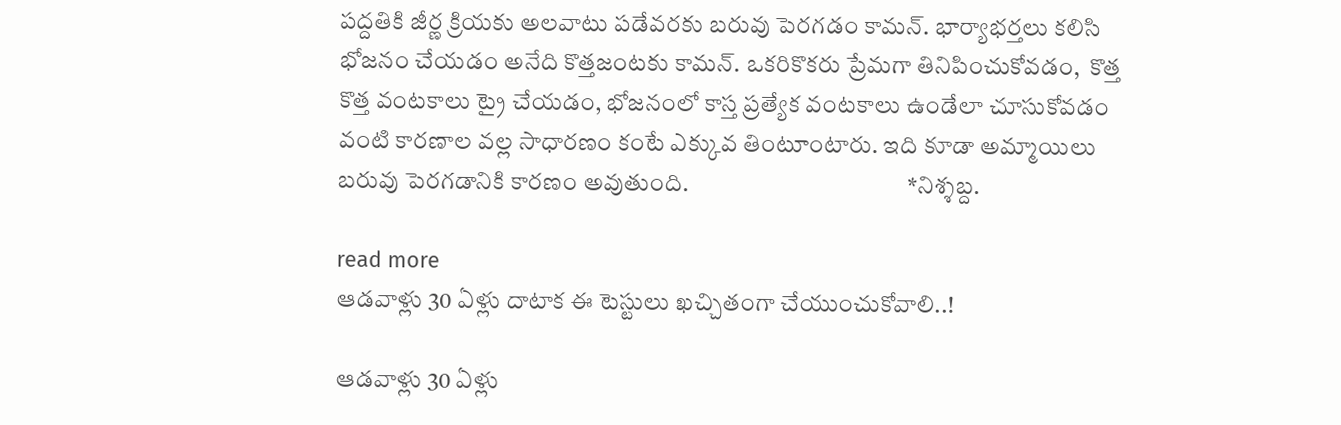పద్దతికి జీర్ణ క్రియకు అలవాటు పడేవరకు బరువు పెరగడం కామన్. భార్యాభర్తలు కలిసి భోజనం చేయడం అనేది కొత్తజంటకు కామన్. ఒకరికొకరు ప్రేమగా తినిపించుకోవడం,  కొత్త కొత్త వంటకాలు ట్రై చేయడం, భోజనంలో కాస్త ప్రత్యేక వంటకాలు ఉండేలా చూసుకోవడం వంటి కారణాల వల్ల సాధారణం కంటే ఎక్కువ తింటూంటారు. ఇది కూడా అమ్మాయిలు బరువు పెరగడానికి కారణం అవుతుంది.                                             *నిశ్శబ్ద.

read more
ఆడవాళ్లు 30 ఏళ్లు దాటాక ఈ టెస్టులు ఖచ్చితంగా చేయుంచుకోవాలి..!

ఆడవాళ్లు 30 ఏళ్లు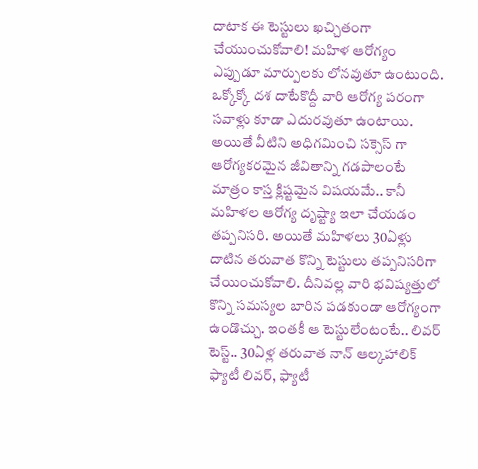దాటాక ఈ టెస్టులు ఖచ్చితంగా చేయుంచుకోవాలి! మహిళ ఆరోగ్యం ఎప్పుడూ మార్పులకు లోనవుతూ ఉంటుంది. ఒక్కోక్కో దశ దాటేకొద్దీ వారి ఆరోగ్య పరంగా సవాళ్లు కూడా ఎదురవుతూ ఉంటాయి. అయితే వీటిని అధిగమించి సక్సెస్ గా ఆరోగ్యకరమైన జీవితాన్ని గడపాలంటే మాత్రం కాస్త క్లిష్టమైన విషయమే.. కానీ  మహిళల ఆరోగ్య దృష్ట్యా ఇలా చేయడం తప్పనిసరి. అయితే మహిళలు 30ఏళ్లు దాటిన తరువాత కొన్ని టెస్టులు తప్పనిసరిగా చేయించుకోవాలి. దీనివల్ల వారి భవిష్యత్తులో కొన్ని సమస్యల బారిన పడకుండా ఆరోగ్యంగా ఉండొచ్చు. ఇంతకీ ఆ టెస్టులేంటంటే.. లివర్ టెస్ట్.. 30ఏళ్ల తరువాత నాన్ ఆల్కహాలిక్ ఫ్యాటీ లివర్, ఫ్యాటీ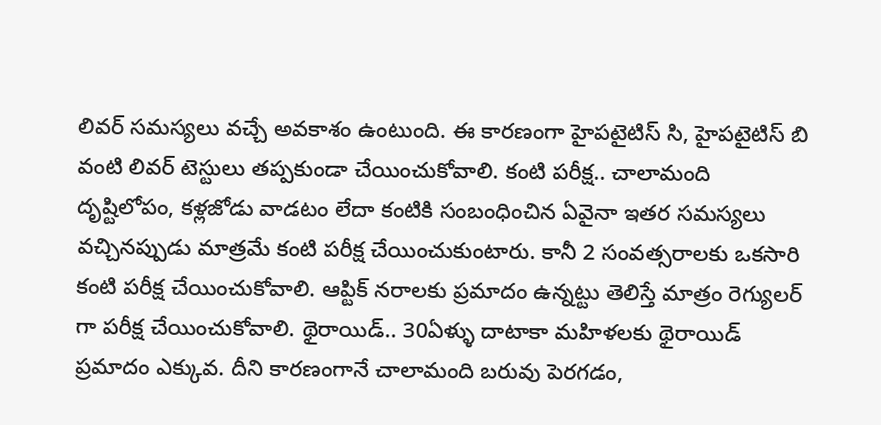లివర్ సమస్యలు వచ్చే అవకాశం ఉంటుంది. ఈ కారణంగా హైపటైటిస్ సి, హైపటైటిస్ బి వంటి లివర్ టెస్టులు తప్పకుండా చేయించుకోవాలి. కంటి పరీక్ష.. చాలామంది దృష్టిలోపం, కళ్లజోడు వాడటం లేదా కంటికి సంబంధించిన ఏవైనా ఇతర సమస్యలు వచ్చినప్పుడు మాత్రమే కంటి పరీక్ష చేయించుకుంటారు. కానీ 2 సంవత్సరాలకు ఒకసారి కంటి పరీక్ష చేయించుకోవాలి. ఆప్టిక్ నరాలకు ప్రమాదం ఉన్నట్టు తెలిస్తే మాత్రం రెగ్యులర్ గా పరీక్ష చేయించుకోవాలి. థైరాయిడ్.. 30ఏళ్ళు దాటాకా మహిళలకు థైరాయిడ్ ప్రమాదం ఎక్కువ. దీని కారణంగానే చాలామంది బరువు పెరగడం,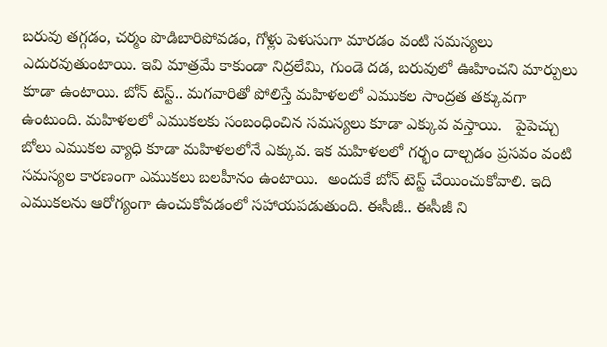బరువు తగ్గడం, చర్మం పొడిబారిపోవడం, గోళ్లు పెళుసుగా మారడం వంటి సమస్యలు ఎదురవుతుంటాయి. ఇవి మాత్రమే కాకుండా నిద్రలేమి, గుండె దడ, బరువులో ఊహించని మార్పులు కూడా ఉంటాయి. బోన్ టెస్ట్.. మగవారితో పోలిస్తే మహిళలలో ఎముకల సాంద్రత తక్కువగా ఉంటుంది. మహిళలలో ఎముకలకు సంబంధించిన సమస్యలు కూడా ఎక్కువ వస్తాయి.   పైపెచ్చు బోలు ఎముకల వ్యాధి కూడా మహిళలలోనే ఎక్కువ. ఇక మహిళలలో గర్భం దాల్చడం ప్రసవం వంటి సమస్యల కారణంగా ఎముకలు బలహీనం ఉంటాయి.  అందుకే బోన్ టెస్ట్ చేయించుకోవాలి. ఇది ఎముకలను ఆరోగ్యంగా ఉంచుకోవడంలో సహాయపడుతుంది. ఈసీజీ.. ఈసీజీ ని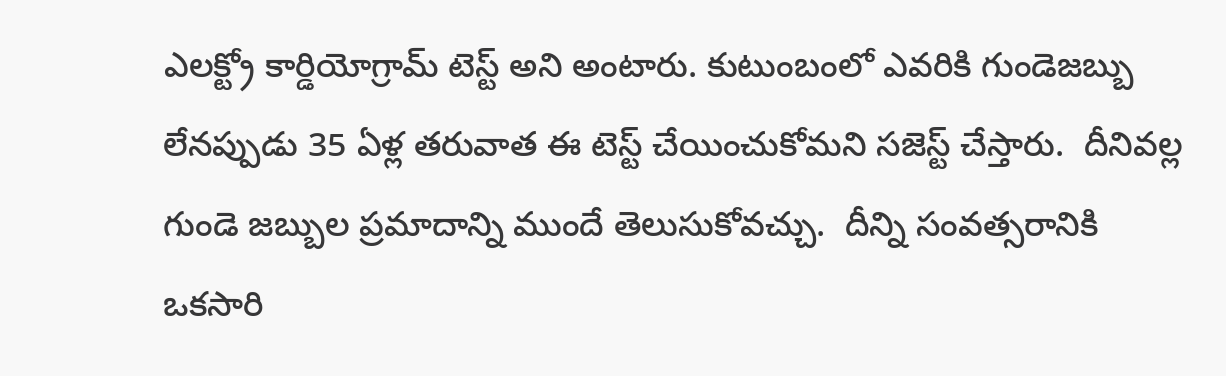ఎలక్ట్రో కార్డియోగ్రామ్ టెస్ట్ అని అంటారు. కుటుంబంలో ఎవరికి గుండెజబ్బు లేనప్పుడు 35 ఏళ్ల తరువాత ఈ టెస్ట్ చేయించుకోమని సజెస్ట్ చేస్తారు.  దీనివల్ల గుండె జబ్బుల ప్రమాదాన్ని ముందే తెలుసుకోవచ్చు.  దీన్ని సంవత్సరానికి ఒకసారి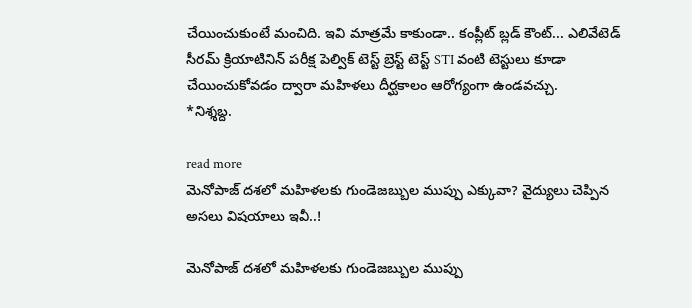చేయించుకుంటే మంచిది. ఇవి మాత్రమే కాకుండా.. కంప్లీట్ బ్లడ్ కౌంట్... ఎలివేటెడ్ సీరమ్ క్రియాటినిన్ పరీక్ష పెల్విక్ టెస్ట్ బ్రెస్ట్ టెస్ట్ STI వంటి టెస్టులు కూడా చేయించుకోవడం ద్వారా మహిళలు దీర్ఘకాలం ఆరోగ్యంగా ఉండవచ్చు.                                    *నిశ్శబ్ద.

read more
మెనోపాజ్ దశలో మహిళలకు గుండెజబ్బుల ముప్పు ఎక్కువా? వైద్యులు చెప్పిన అసలు విషయాలు ఇవీ..!

మెనోపాజ్ దశలో మహిళలకు గుండెజబ్బుల ముప్పు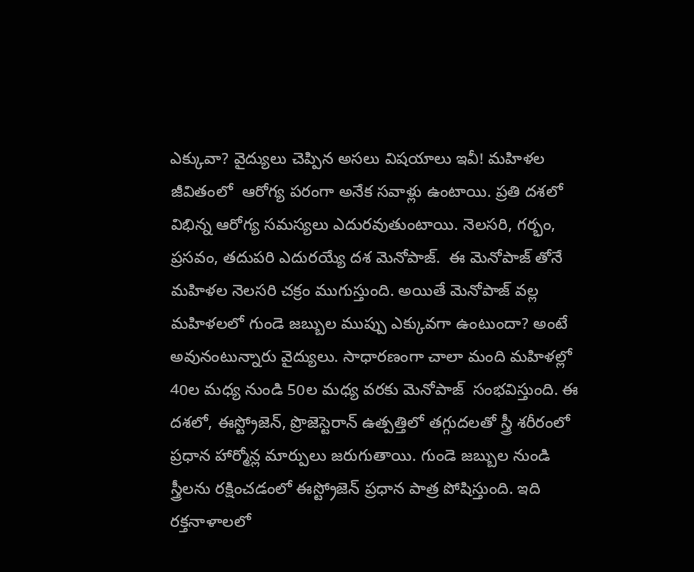ఎక్కువా? వైద్యులు చెప్పిన అసలు విషయాలు ఇవీ! మహిళల జీవితంలో  ఆరోగ్య పరంగా అనేక సవాళ్లు ఉంటాయి. ప్రతి దశలో విభిన్న ఆరోగ్య సమస్యలు ఎదురవుతుంటాయి. నెలసరి, గర్భం, ప్రసవం, తదుపరి ఎదురయ్యే దశ మెనోపాజ్.  ఈ మెనోపాజ్ తోనే మహిళల నెలసరి చక్రం ముగుస్తుంది. అయితే మెనోపాజ్ వల్ల మహిళలలో గుండె జబ్బుల ముప్పు ఎక్కువగా ఉంటుందా? అంటే అవునంటున్నారు వైద్యులు. సాధారణంగా చాలా మంది మహిళల్లో 40ల మధ్య నుండి 50ల మధ్య వరకు మెనోపాజ్  సంభవిస్తుంది. ఈ దశలో, ఈస్ట్రోజెన్, ప్రొజెస్టెరాన్ ఉత్పత్తిలో తగ్గుదలతో స్త్రీ శరీరంలో ప్రధాన హార్మోన్ల మార్పులు జరుగుతాయి. గుండె జబ్బుల నుండి స్త్రీలను రక్షించడంలో ఈస్ట్రోజెన్ ప్రధాన పాత్ర పోషిస్తుంది. ఇది రక్తనాళాలలో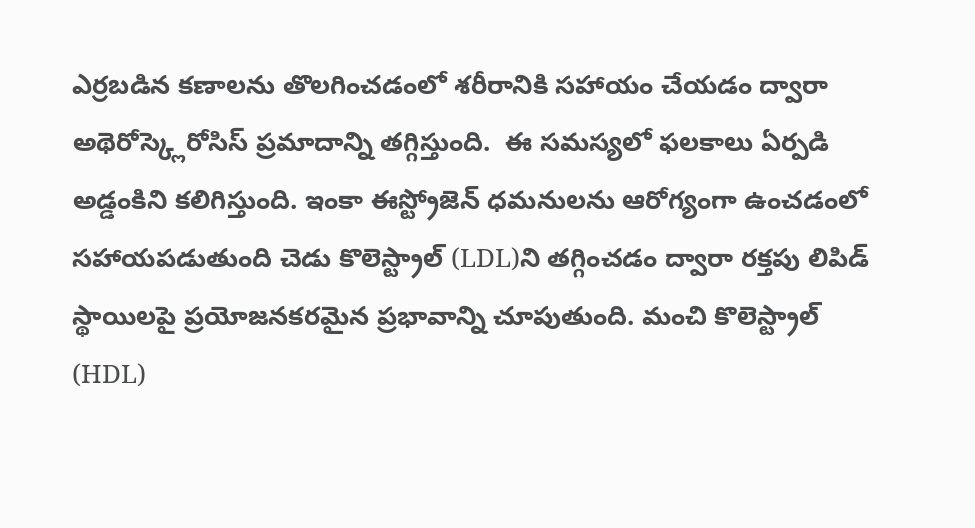ఎర్రబడిన కణాలను తొలగించడంలో శరీరానికి సహాయం చేయడం ద్వారా అథెరోస్క్లెరోసిస్ ప్రమాదాన్ని తగ్గిస్తుంది.  ఈ సమస్యలో ఫలకాలు ఏర్పడి అడ్డంకిని కలిగిస్తుంది. ఇంకా ఈస్ట్రోజెన్ ధమనులను ఆరోగ్యంగా ఉంచడంలో సహాయపడుతుంది చెడు కొలెస్ట్రాల్ (LDL)ని తగ్గించడం ద్వారా రక్తపు లిపిడ్ స్థాయిలపై ప్రయోజనకరమైన ప్రభావాన్ని చూపుతుంది. మంచి కొలెస్ట్రాల్ (HDL)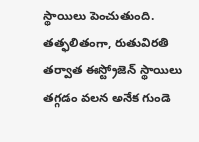స్థాయిలు పెంచుతుంది. తత్ఫలితంగా, రుతువిరతి తర్వాత ఈస్ట్రోజెన్ స్థాయిలు తగ్గడం వలన అనేక గుండె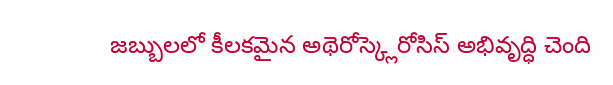జబ్బులలో కీలకమైన అథెరోస్క్లెరోసిస్ అభివృద్ధి చెంది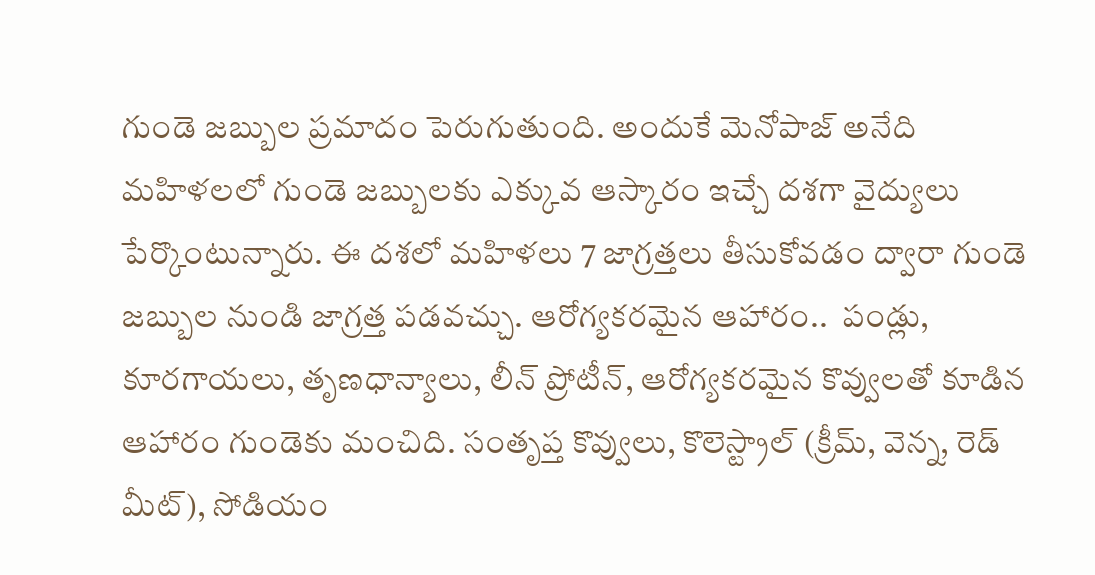గుండె జబ్బుల ప్రమాదం పెరుగుతుంది. అందుకే మెనోపాజ్ అనేది మహిళలలో గుండె జబ్బులకు ఎక్కువ ఆస్కారం ఇచ్చే దశగా వైద్యులు పేర్కొంటున్నారు. ఈ దశలో మహిళలు 7 జాగ్రత్తలు తీసుకోవడం ద్వారా గుండె జబ్బుల నుండి జాగ్రత్త పడవచ్చు. ఆరోగ్యకరమైన ఆహారం..  పండ్లు, కూరగాయలు, తృణధాన్యాలు, లీన్ ప్రోటీన్, ఆరోగ్యకరమైన కొవ్వులతో కూడిన ఆహారం గుండెకు మంచిది. సంతృప్త కొవ్వులు, కొలెస్ట్రాల్ (క్రీమ్, వెన్న, రెడ్ మీట్), సోడియం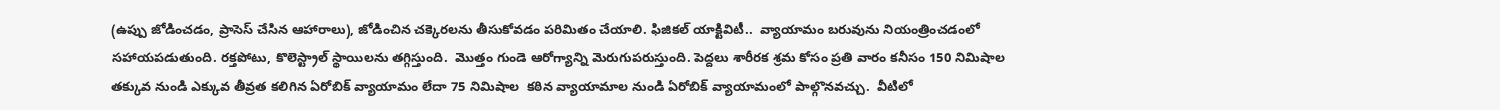(ఉప్పు జోడించడం, ప్రాసెస్ చేసిన ఆహారాలు), జోడించిన చక్కెరలను తీసుకోవడం పరిమితం చేయాలి. ఫిజికల్ యాక్టివిటీ..  వ్యాయామం బరువును నియంత్రించడంలో సహాయపడుతుంది. రక్తపోటు, కొలెస్ట్రాల్ స్థాయిలను తగ్గిస్తుంది.  మొత్తం గుండె ఆరోగ్యాన్ని మెరుగుపరుస్తుంది. పెద్దలు శారీరక శ్రమ కోసం ప్రతి వారం కనీసం 150 నిమిషాల  తక్కువ నుండి ఎక్కువ తీవ్రత కలిగిన ఏరోబిక్ వ్యాయామం లేదా 75 నిమిషాల  కఠిన వ్యాయామాల నుండి ఏరోబిక్ వ్యాయామంలో పాల్గొనవచ్చు.  వీటిలో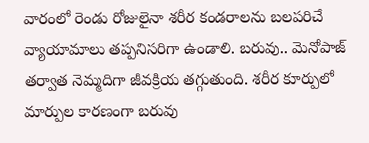వారంలో రెండు రోజులైనా శరీర కండరాలను బలపరిచే వ్యాయామాలు తప్పనిసరిగా ఉండాలి. బరువు.. మెనోపాజ్ తర్వాత నెమ్మదిగా జీవక్రియ తగ్గుతుంది. శరీర కూర్పులో మార్పుల కారణంగా బరువు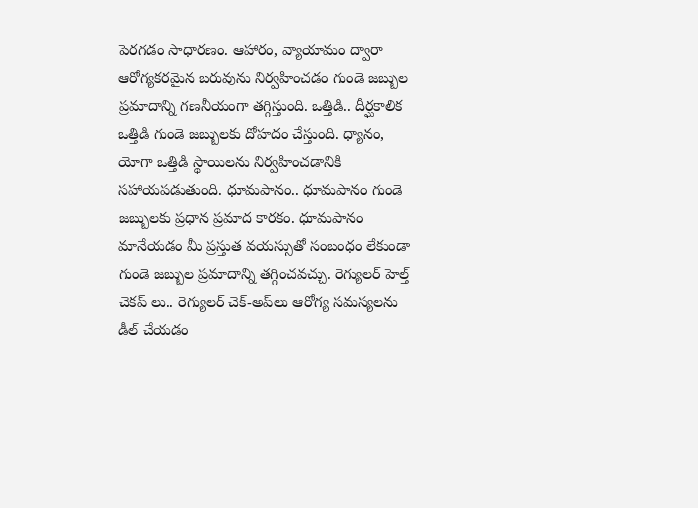పెరగడం సాధారణం. ఆహారం, వ్యాయామం ద్వారా ఆరోగ్యకరమైన బరువును నిర్వహించడం గుండె జబ్బుల ప్రమాదాన్ని గణనీయంగా తగ్గిస్తుంది. ఒత్తిడి.. దీర్ఘకాలిక ఒత్తిడి గుండె జబ్బులకు దోహదం చేస్తుంది. ధ్యానం, యోగా ఒత్తిడి స్థాయిలను నిర్వహించడానికి సహాయపడుతుంది. ధూమపానం.. ధూమపానం గుండె జబ్బులకు ప్రధాన ప్రమాద కారకం. ధూమపానం మానేయడం మీ ప్రస్తుత వయస్సుతో సంబంధం లేకుండా  గుండె జబ్బుల ప్రమాదాన్ని తగ్గించవచ్చు. రెగ్యులర్ హెల్త్ చెకప్ లు.. రెగ్యులర్ చెక్-అప్‌లు ఆరోగ్య సమస్యలను డీల్ చేయడం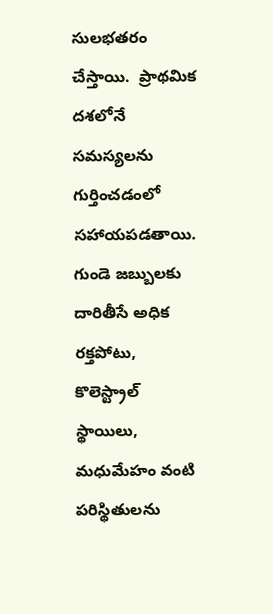సులభతరం చేస్తాయి.  ప్రాథమిక దశలోనే సమస్యలను గుర్తించడంలో సహాయపడతాయి. గుండె జబ్బులకు దారితీసే అధిక రక్తపోటు, కొలెస్ట్రాల్ స్థాయిలు, మధుమేహం వంటి పరిస్థితులను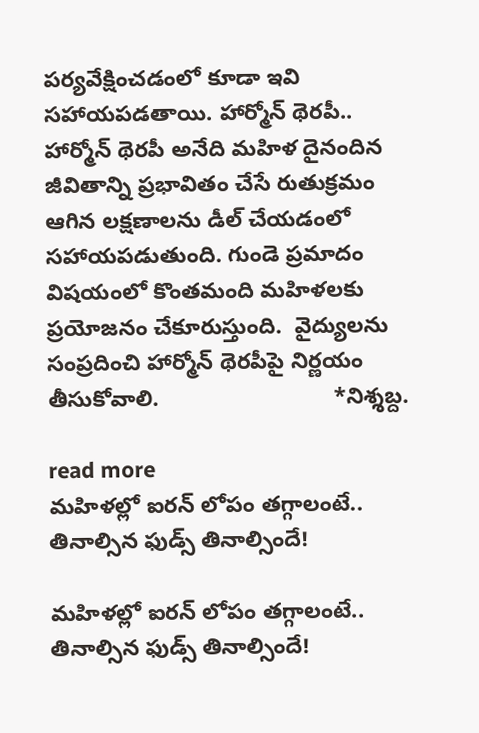పర్యవేక్షించడంలో కూడా ఇవి సహాయపడతాయి. హార్మోన్ థెరపీ.. హార్మోన్ థెరపీ అనేది మహిళ దైనందిన జీవితాన్ని ప్రభావితం చేసే రుతుక్రమం ఆగిన లక్షణాలను డీల్ చేయడంలో సహాయపడుతుంది. గుండె ప్రమాదం విషయంలో కొంతమంది మహిళలకు ప్రయోజనం చేకూరుస్తుంది.  వైద్యులను  సంప్రదించి హార్మోన్ థెరపీపై నిర్ణయం తీసుకోవాలి.                            *నిశ్శబ్ద.

read more
మహిళల్లో ఐరన్ లోపం తగ్గాలంటే.. తినాల్సిన ఫుడ్స్ తినాల్సిందే!

మహిళల్లో ఐరన్ లోపం తగ్గాలంటే.. తినాల్సిన ఫుడ్స్ తినాల్సిందే!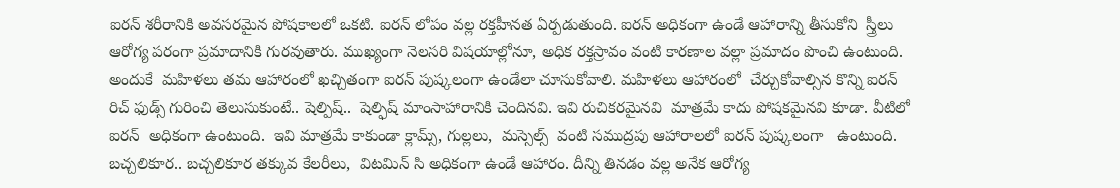ఐరన్ శరీరానికి అవసరమైన పోషకాలలో ఒకటి. ఐరన్ లోపం వల్ల రక్తహీనత ఏర్పడుతుంది. ఐరన్ అధికంగా ఉండే ఆహారాన్ని తీసుకోని  స్త్రీలు  ఆరోగ్య పరంగా ప్రమాదానికి గురవుతారు. ముఖ్యంగా నెలసరి విషయాల్లోనూ, అధిక రక్తస్రావం వంటి కారణాల వల్లా ప్రమాదం పొంచి ఉంటుంది. అందుకే  మహిళలు తమ ఆహారంలో ఖచ్చితంగా ఐరన్ పుష్కలంగా ఉండేలా చూసుకోవాలి. మహిళలు ఆహారంలో  చేర్చుకోవాల్సిన కొన్ని ఐరన్ రిచ్ ఫుడ్స్ గురించి తెలుసుకుంటే.. షెల్పిష్..  షెల్ఫిష్ మాంసాహారానికి చెందినవి. ఇవి రుచికరమైనవి  మాత్రమే కాదు పోషకమైనవి కూడా. వీటిలో  ఐరన్  అధికంగా ఉంటుంది.  ఇవి మాత్రమే కాకుండా క్లామ్స్, గుల్లలు,  మస్సెల్స్  వంటి సముద్రపు ఆహారాలలో ఐరన్ పుష్కలంగా   ఉంటుంది. బచ్చలికూర.. బచ్చలికూర తక్కువ కేలరీలు,  విటమిన్ సి అధికంగా ఉండే ఆహారం. దీన్ని తినడం వల్ల అనేక ఆరోగ్య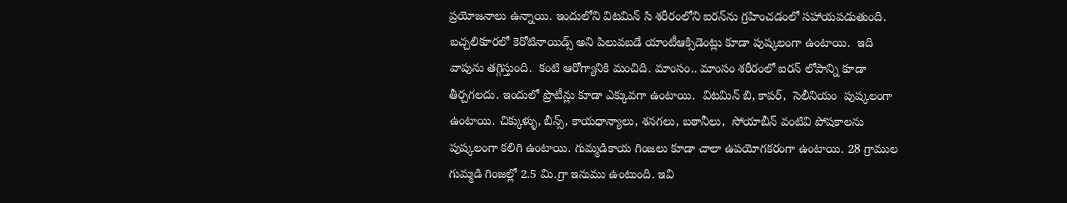ప్రయోజనాలు ఉన్నాయి. ఇందులోని విటమిన్ సి శరీరంలోని ఐరన్‌ను గ్రహించడంలో సహాయపడుతుంది. బచ్చలికూరలో కెరోటినాయిడ్స్ అని పిలువబడే యాంటీఆక్సిడెంట్లు కూడా పుష్కలంగా ఉంటాయి.  ఇది వాపును తగ్గిస్తుంది.  కంటి ఆరోగ్యానికి మంచిది. మాంసం.. మాంసం శరీరంలో ఐరన్ లోపాన్ని కూడా తీర్చగలదు. ఇందులో ప్రొటీన్లు కూడా ఎక్కువగా ఉంటాయి.  విటమిన్ బి, కాపర్,  సెలీనియం  పుష్కలంగా ఉంటాయి. చిక్కుళ్ళు, బీన్స్, కాయధాన్యాలు, శనగలు, బఠానీలు,  సోయాబీన్ వంటివి పోషకాలను పుష్కలంగా కలిగి ఉంటాయి. గుమ్మడికాయ గింజలు కూడా చాలా ఉపయోగకరంగా ఉంటాయి. 28 గ్రాముల గుమ్మడి గింజల్లో 2.5 మి.గ్రా ఇనుము ఉంటుంది. ఇవి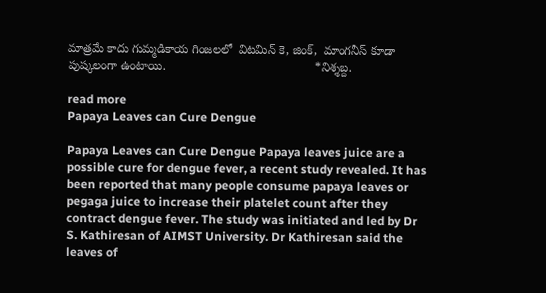మాత్రమే కాదు గుమ్మడికాయ గింజలలో  విటమిన్ కె, జింక్,  మాంగనీస్ కూడా పుష్కలంగా ఉంటాయి.                                            *నిశ్శబ్ద.

read more
Papaya Leaves can Cure Dengue

Papaya Leaves can Cure Dengue Papaya leaves juice are a possible cure for dengue fever, a recent study revealed. It has been reported that many people consume papaya leaves or pegaga juice to increase their platelet count after they contract dengue fever. The study was initiated and led by Dr S. Kathiresan of AIMST University. Dr Kathiresan said the leaves of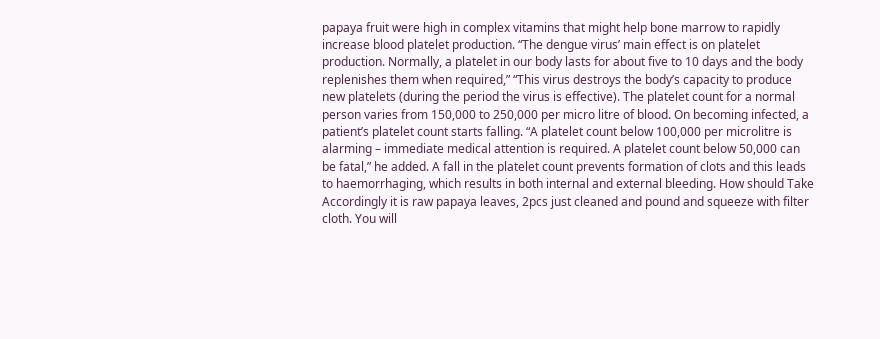papaya fruit were high in complex vitamins that might help bone marrow to rapidly increase blood platelet production. “The dengue virus’ main effect is on platelet production. Normally, a platelet in our body lasts for about five to 10 days and the body replenishes them when required,” “This virus destroys the body’s capacity to produce new platelets (during the period the virus is effective). The platelet count for a normal person varies from 150,000 to 250,000 per micro litre of blood. On becoming infected, a patient’s platelet count starts falling. “A platelet count below 100,000 per microlitre is alarming – immediate medical attention is required. A platelet count below 50,000 can be fatal,” he added. A fall in the platelet count prevents formation of clots and this leads to haemorrhaging, which results in both internal and external bleeding. How should Take Accordingly it is raw papaya leaves, 2pcs just cleaned and pound and squeeze with filter cloth. You will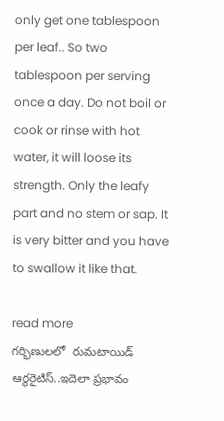only get one tablespoon per leaf.. So two tablespoon per serving once a day. Do not boil or cook or rinse with hot water, it will loose its strength. Only the leafy part and no stem or sap. It is very bitter and you have to swallow it like that.

read more
గర్భిణులలో  రుమటాయిడ్ ఆర్థరైటిస్..ఇదెలా ప్రభావం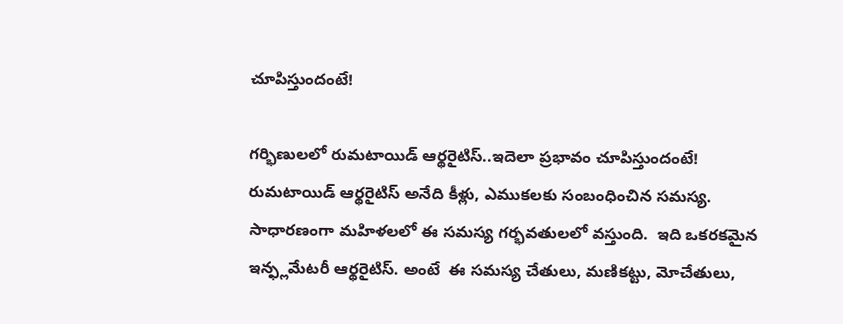చూపిస్తుందంటే!

గర్భిణులలో రుమటాయిడ్ ఆర్థరైటిస్..ఇదెలా ప్రభావం చూపిస్తుందంటే!   రుమటాయిడ్ ఆర్థరైటిస్ అనేది కీళ్లు, ఎముకలకు సంబంధించిన సమస్య. సాధారణంగా మహిళలలో ఈ సమస్య గర్భవతులలో వస్తుంది.  ఇది ఒకరకమైన ఇన్ఫ్లమేటరీ ఆర్థరైటిస్. అంటే  ఈ సమస్య చేతులు, మణికట్టు, మోచేతులు,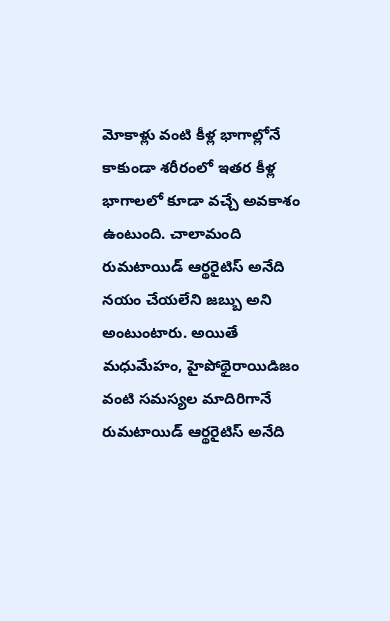మోకాళ్లు వంటి కీళ్ల భాగాల్లోనే కాకుండా శరీరంలో ఇతర కీళ్ల భాగాలలో కూడా వచ్చే అవకాశం ఉంటుంది. చాలామంది రుమటాయిడ్ ఆర్థరైటిస్ అనేది నయం చేయలేని జబ్బు అని అంటుంటారు. అయితే మధుమేహం, హైపోథైరాయిడిజం వంటి సమస్యల మాదిరిగానే రుమటాయిడ్ ఆర్థరైటిస్ అనేది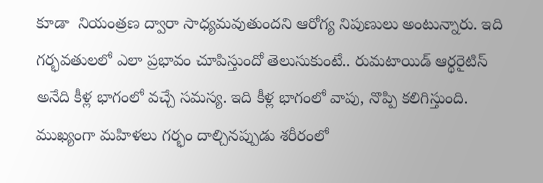కూడా  నియంత్రణ ద్వారా సాధ్యమవుతుందని ఆరోగ్య నిపుణులు అంటున్నారు. ఇది  గర్భవతులలో ఎలా ప్రభావం చూపిస్తుందో తెలుసుకుంటే.. రుమటాయిడ్ ఆర్థరైటిస్ అనేది కీళ్ల భాగంలో వచ్చే సమస్య. ఇది కీళ్ల భాగంలో వాపు, నొప్పి కలిగిస్తుంది.  ముఖ్యంగా మహిళలు గర్భం దాల్చినప్పుడు శరీరంలో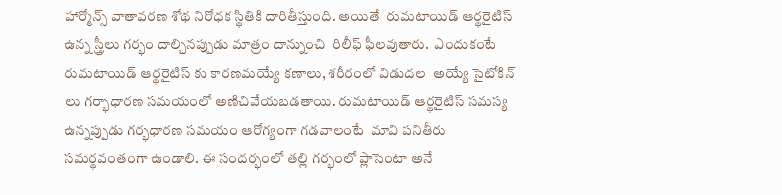హార్మోన్స్ వాతావరణ శోథ నిరోధక స్థితికి దారితీస్తుంది. అయితే  రుమటాయిడ్ ఆర్థరైటిస్ ఉన్న స్త్రీలు గర్భం దాల్చినప్పుడు మాత్రం దాన్నుంచి  రిలీఫ్ ఫీలవుతారు.  ఎందుకంటే రుమటాయిడ్ ఆర్థరైటిస్ కు కారణమయ్యే కణాలు, శరీరంలో విడుదల  అయ్యే సైటోకిన్ లు గర్భాధారణ సమయంలో అణిచివేయబడతాయి. రుమటాయిడ్ ఆర్థరైటిస్ సమస్య ఉన్నప్పుడు గర్భధారణ సమయం ఆరోగ్యంగా గడవాలంటే  మావి పనితీరు సమర్థవంతంగా ఉండాలి. ఈ సందర్భంలో తల్లి గర్భంలో ప్లాసెంటా అనే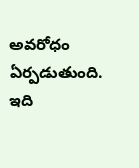అవరోధం ఏర్పడుతుంది. ఇది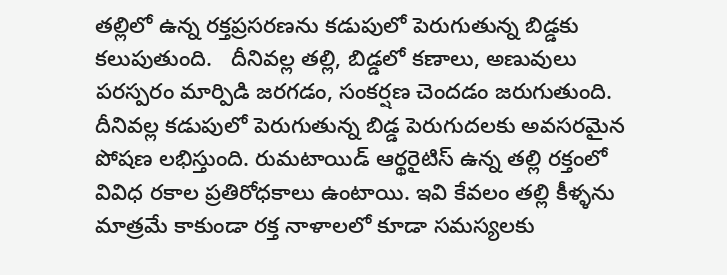తల్లిలో ఉన్న రక్తప్రసరణను కడుపులో పెరుగుతున్న బిడ్డకు కలుపుతుంది.   దీనివల్ల తల్లి, బిడ్డలో కణాలు, అణువులు పరస్పరం మార్పిడి జరగడం, సంకర్షణ చెందడం జరుగుతుంది. దీనివల్ల కడుపులో పెరుగుతున్న బిడ్డ పెరుగుదలకు అవసరమైన పోషణ లభిస్తుంది. రుమటాయిడ్ ఆర్థరైటిస్ ఉన్న తల్లి రక్తంలో వివిధ రకాల ప్రతిరోధకాలు ఉంటాయి. ఇవి కేవలం తల్లి కీళ్ళను మాత్రమే కాకుండా రక్త నాళాలలో కూడా సమస్యలకు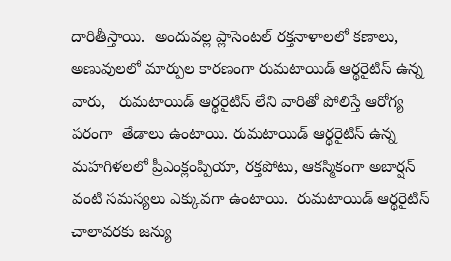దారితీస్తాయి.  అందువల్ల ప్లాసెంటల్ రక్తనాళాలలో కణాలు, అణువులలో మార్పుల కారణంగా రుమటాయిడ్ ఆర్థరైటిస్ ఉన్న వారు,   రుమటాయిడ్ ఆర్థరైటిస్ లేని వారితో పోలిస్తే ఆరోగ్య పరంగా  తేడాలు ఉంటాయి. రుమటాయిడ్ ఆర్థరైటిస్ ఉన్న మహగిళలలో ప్రీఎంక్లంప్పియా, రక్తపోటు, ఆకస్మికంగా అబార్షన్ వంటి సమస్యలు ఎక్కువగా ఉంటాయి.  రుమటాయిడ్ ఆర్థరైటిస్ చాలావరకు జన్యు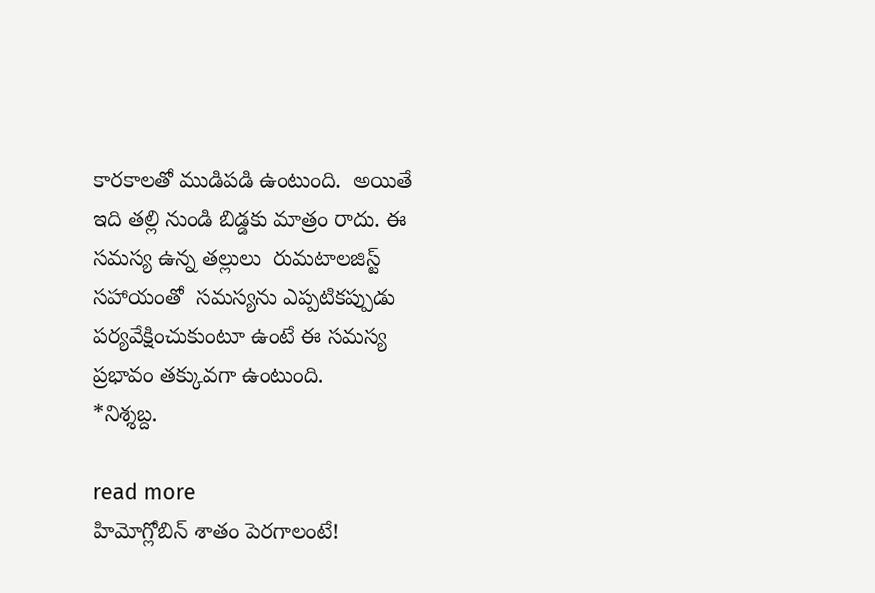కారకాలతో ముడిపడి ఉంటుంది.  అయితే  ఇది తల్లి నుండి బిడ్డకు మాత్రం రాదు. ఈ సమస్య ఉన్న తల్లులు  రుమటాలజిస్ట్ సహాయంతో  సమస్యను ఎప్పటికప్పుడు పర్యవేక్షించుకుంటూ ఉంటే ఈ సమస్య ప్రభావం తక్కువగా ఉంటుంది.                                           *నిశ్శబ్ద.

read more
హిమోగ్లోబిన్ శాతం పెరగాలంటే!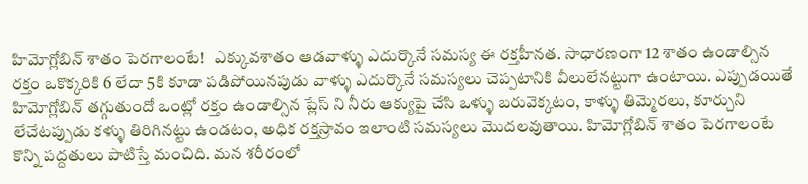హిమోగ్లోబిన్ శాతం పెరగాలంటే!   ఎక్కువశాతం ఆడవాళ్ళు ఎదుర్కొనే సమస్య ఈ రక్తహీనత. సాధారణంగా 12 శాతం ఉండాల్సిన రక్తం ఒకొక్కరికి 6 లేదా 5కి కూడా పడిపోయినపుడు వాళ్ళు ఎదుర్కొనే సమస్యలు చెప్పటానికి వీలులేనట్టుగా ఉంటాయి. ఎప్పుడయితే హిమోగ్లోబిన్ తగ్గుతుందో ఒంట్లో రక్తం ఉండాల్సిన ప్లేస్ ని నీరు ఆక్యుపై చేసి ఒళ్ళు బరువెక్కటం, కాళ్ళు తిమ్మెరలు, కూర్చుని లేచేటప్పుడు కళ్ళు తిరిగినట్టు ఉండటం, అధిక రక్తస్రావం ఇలాంటి సమస్యలు మొదలవుతాయి. హిమోగ్లోబిన్ శాతం పెరగాలంటే కొన్ని పద్దతులు పాటిస్తే మంచిది. మన శరీరంలో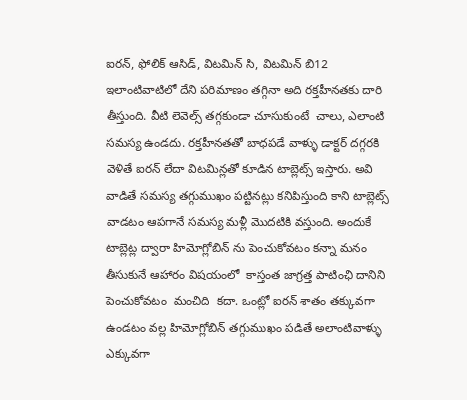ఐరన్, ఫోలిక్ ఆసిడ్, విటమిన్ సి, విటమిన్ బి12 ఇలాంటివాటిలో దేని పరిమాణం తగ్గినా అది రక్తహీనతకు దారి తీస్తుంది. వీటి లెవెల్స్ తగ్గకుండా చూసుకుంటే  చాలు, ఎలాంటి సమస్య ఉండదు. రక్తహీనతతో బాధపడే వాళ్ళు డాక్టర్ దగ్గరకి వెళితే ఐరన్ లేదా విటమిన్లతో కూడిన టాబ్లెట్స్ ఇస్తారు. అవి వాడితే సమస్య తగ్గుముఖం పట్టినట్లు కనిపిస్తుంది కాని టాబ్లెట్స్ వాడటం ఆపగానే సమస్య మళ్లీ మొదటికి వస్తుంది. అందుకే టాబ్లెట్ల ద్వారా హిమోగ్లోబిన్ ను పెంచుకోవటం కన్నా మనం తీసుకునే ఆహారం విషయంలో  కాస్తంత జాగ్రత్త పాటింఛి దానిని పెంచుకోవటం  మంచిది  కదా. ఒంట్లో ఐరన్ శాతం తక్కువగా ఉండటం వల్ల హిమోగ్లోబిన్ తగ్గుముఖం పడితే అలాంటివాళ్ళు ఎక్కువగా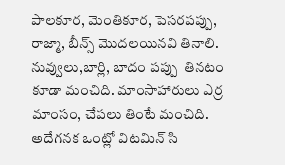పాలకూర, మెంతికూర, పెసరపప్పు, రాజ్మా, బీన్స్ మొదలయినవి తినాలి. నువ్వులు,బార్లి, బాదం పప్పు  తినటం కూడా మంచిది. మాంసాహారులు ఎర్ర మాంసం, చేపలు తింటే మంచిది.   అదేగనక ఒంట్లో విటమిన్ సి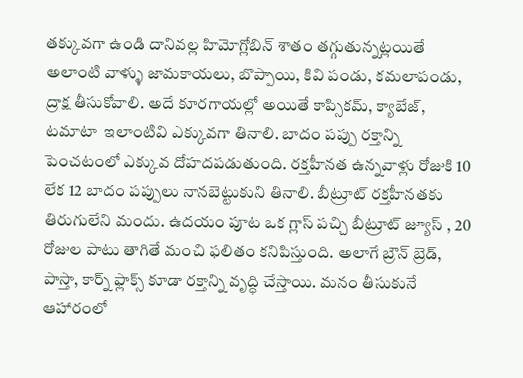తక్కువగా ఉండి దానివల్ల హిమోగ్లోబిన్ శాతం తగ్గుతున్నట్లయితే అలాంటి వాళ్ళు జామకాయలు, బొప్పాయి, కివి పండు, కమలాపండు, ద్రాక్ష తీసుకోవాలి. అదే కూరగాయల్లో అయితే కాప్సికమ్, క్యాబేజ్, టమాటా  ఇలాంటివి ఎక్కువగా తినాలి. బాదం పప్పు రక్తాన్ని పెంచటంలో ఎక్కువ దోహదపడుతుంది. రక్తహీనత ఉన్నవాళ్లు రోజుకి 10 లేక 12 బాదం పప్పులు నానబెట్టుకుని తినాలి. బీట్రూట్ రక్తహీనతకు తిరుగులేని మందు. ఉదయం పూట ఒక గ్లాస్ పచ్చి బీట్రూట్ జ్యూస్ , 20 రోజుల పాటు తాగితే మంచి ఫలితం కనిపిస్తుంది. అలాగే బ్రౌన్ బ్రెడ్, పాస్తా, కార్న్ ఫ్లాక్స్ కూడా రక్తాన్ని వృద్ధి చేస్తాయి. మనం తీసుకునే ఆహారంలో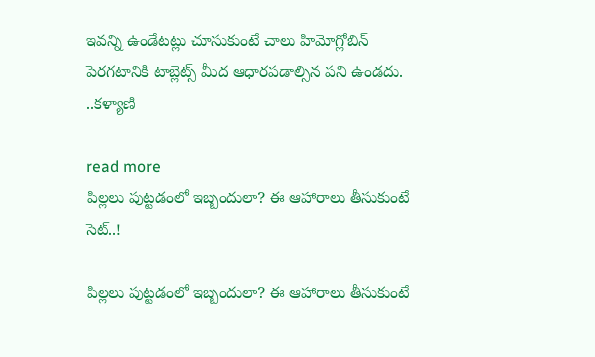ఇవన్ని ఉండేటట్లు చూసుకుంటే చాలు హిమోగ్లోబిన్ పెరగటానికి టాబ్లెట్స్ మీద ఆధారపడాల్సిన పని ఉండదు.   ..కళ్యాణి

read more
పిల్లలు పుట్టడంలో ఇబ్బందులా? ఈ ఆహారాలు తీసుకుంటే సెట్..!

పిల్లలు పుట్టడంలో ఇబ్బందులా? ఈ ఆహారాలు తీసుకుంటే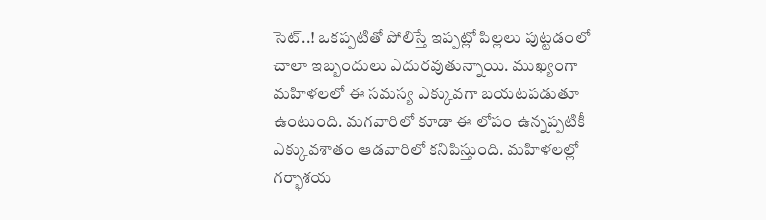సెట్..! ఒకప్పటితో పోలిస్తే ఇప్పట్లో పిల్లలు పుట్టడంలో చాలా ఇబ్బందులు ఎదురవుతున్నాయి. ముఖ్యంగా మహిళలలో ఈ సమస్య ఎక్కువగా బయటపడుతూ ఉంటుంది. మగవారిలో కూడా ఈ లోపం ఉన్నప్పటికీ ఎక్కువశాతం ఆడవారిలో కనిపిస్తుంది. మహిళలల్లో గర్భాశయ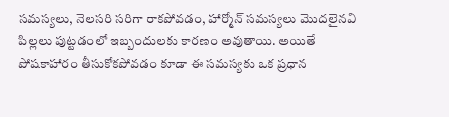సమస్యలు, నెలసరి సరిగా రాకపోవడం, హార్మోన్ సమస్యలు మొదలైనవి పిల్లలు పుట్టడంలో ఇబ్బందులకు కారణం అవుతాయి. అయితే పోషకాహారం తీసుకోకపోవడం కూడా ఈ సమస్యకు ఒక ప్రధాన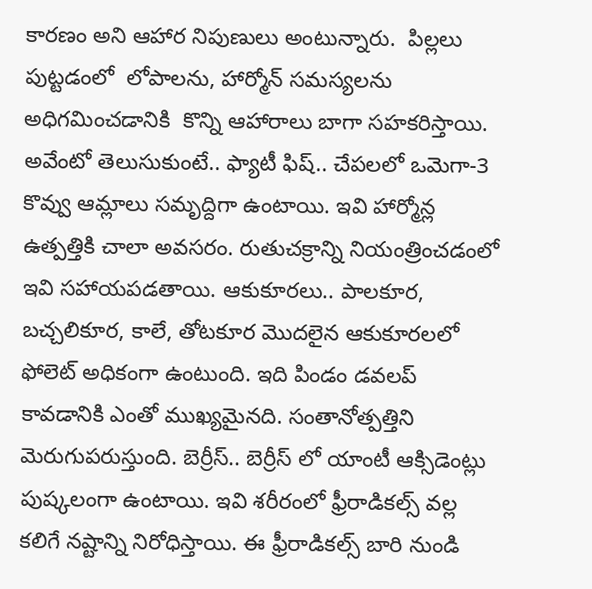కారణం అని ఆహార నిపుణులు అంటున్నారు.  పిల్లలు పుట్టడంలో  లోపాలను, హార్మోన్ సమస్యలను అధిగమించడానికి  కొన్ని ఆహారాలు బాగా సహకరిస్తాయి. అవేంటో తెలుసుకుంటే.. ఫ్యాటీ ఫిష్.. చేపలలో ఒమెగా-3 కొవ్వు ఆమ్లాలు సమృద్దిగా ఉంటాయి. ఇవి హార్మోన్ల ఉత్పత్తికి చాలా అవసరం. రుతుచక్రాన్ని నియంత్రించడంలో ఇవి సహాయపడతాయి. ఆకుకూరలు.. పాలకూర, బచ్చలికూర, కాలే, తోటకూర మొదలైన ఆకుకూరలలో ఫోలెట్ అధికంగా ఉంటుంది. ఇది పిండం డవలప్ కావడానికి ఎంతో ముఖ్యమైనది. సంతానోత్పత్తిని మెరుగుపరుస్తుంది. బెర్రీస్.. బెర్రీస్ లో యాంటీ ఆక్సిడెంట్లు పుష్కలంగా ఉంటాయి. ఇవి శరీరంలో ఫ్రీరాడికల్స్ వల్ల కలిగే నష్టాన్ని నిరోధిస్తాయి. ఈ ఫ్రీరాడికల్స్ బారి నుండి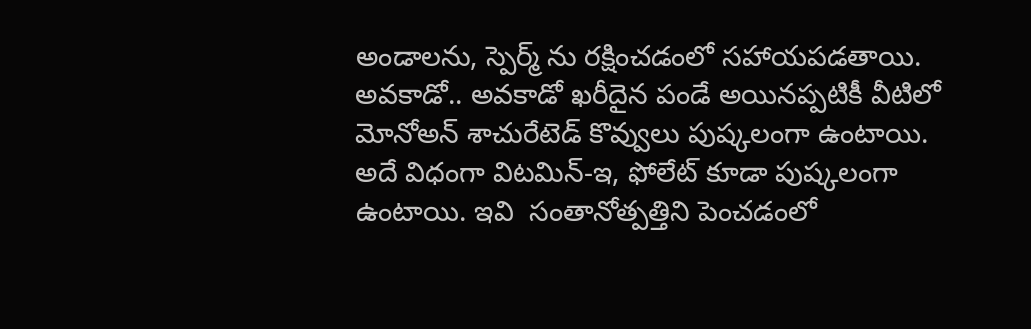అండాలను, స్పెర్మ్ ను రక్షించడంలో సహాయపడతాయి. అవకాడో.. అవకాడో ఖరీదైన పండే అయినప్పటికీ వీటిలో మోనోఅన్ శాచురేటెడ్ కొవ్వులు పుష్కలంగా ఉంటాయి. అదే విధంగా విటమిన్-ఇ, ఫోలేట్ కూడా పుష్కలంగా ఉంటాయి. ఇవి  సంతానోత్పత్తిని పెంచడంలో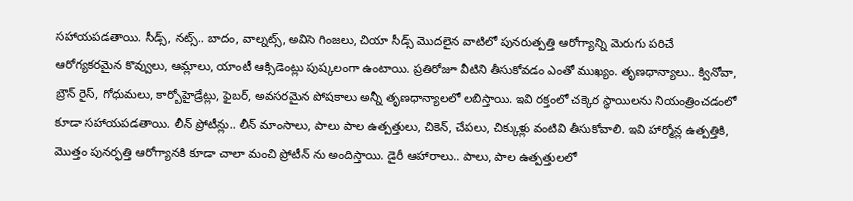సహాయపడతాయి. సీడ్స్, నట్స్.. బాదం, వాల్నట్స్, అవిసె గింజలు, చియా సీడ్స్ మొదలైన వాటిలో పునరుత్పత్తి ఆరోగ్యాన్ని మెరుగు పరిచే ఆరోగ్యకరమైన కొవ్వులు, ఆమ్లాలు, యాంటీ ఆక్సిడెంట్లు పుష్కలంగా ఉంటాయి. ప్రతిరోజూ వీటిని తీసుకోవడం ఎంతో ముఖ్యం. తృణధాన్యాలు.. క్వినోవా, బ్రౌన్ రైస్, గోధుమలు, కార్బోహైడ్రేట్లు, ఫైబర్, అవసరమైన పోషకాలు అన్నీ తృణధాన్యాలలో లబిస్తాయి. ఇవి రక్తంలో చక్కెర స్థాయిలను నియంత్రించడంలో కూడా సహాయపడతాయి. లీన్ ప్రోటీన్లు.. లీన్ మాంసాలు, పాలు పాల ఉత్పత్తులు, చికెన్, చేపలు, చిక్కుళ్లు వంటివి తీసుకోవాలి. ఇవి హార్మోన్ల ఉత్పత్తికి, మొత్తం పునర్ఫత్తి ఆరోగ్యానకి కూడా చాలా మంచి ప్రోటీన్ ను అందిస్తాయి. డైరీ ఆహారాలు.. పాలు, పాల ఉత్పత్తులలో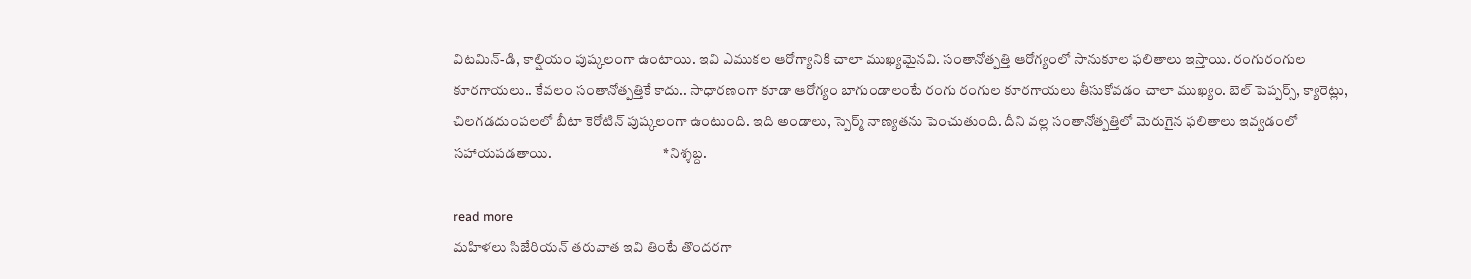విటమిన్-డి, కాల్షియం పుష్కలంగా ఉంటాయి. ఇవి ఎముకల ఆరోగ్యానికి చాలా ముఖ్యమైనవి. సంతానోత్పత్తి ఆరోగ్యంలో సానుకూల ఫలితాలు ఇస్తాయి. రంగురంగుల కూరగాయలు.. కేవలం సంతానోత్పత్తికే కాదు.. సాధారణంగా కూడా ఆరోగ్యం బాగుండాలంటే రంగు రంగుల కూరగాయలు తీసుకోవడం చాలా ముఖ్యం. బెల్ పెప్పర్స్, క్యారెట్లు, చిలగడదుంపలలో బీటా కెరోటిన్ పుష్కలంగా ఉంటుంది. ఇది అండాలు, స్పెర్మ్ నాణ్యతను పెంచుతుంది. దీని వల్ల సంతానోత్పత్తిలో మెరుగైన ఫలితాలు ఇవ్వడంలో సహాయపడతాయి.                                       *నిశ్శబ్ద.

read more
మహిళలు సిజేరియన్ తరువాత ఇవి తింటే తొందరగా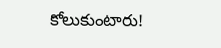కోలుకుంటారు!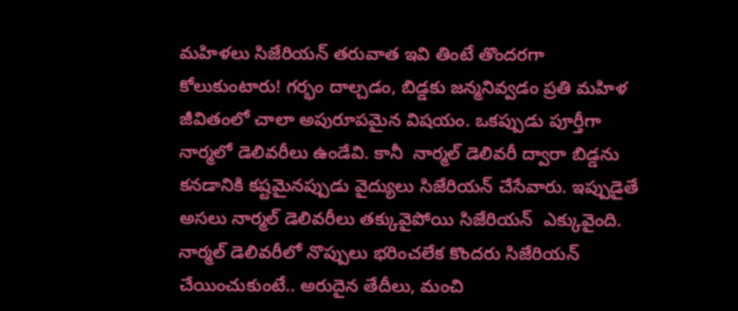మహిళలు సిజేరియన్ తరువాత ఇవి తింటే తొందరగా కోలుకుంటారు! గర్భం దాల్చడం, బిడ్డకు జన్మనివ్వడం ప్రతి మహిళ జీవితంలో చాలా అపురూపమైన విషయం. ఒకప్పుడు పూర్తీగా నార్మలో డెలివరీలు ఉండేవి. కానీ  నార్మల్ డెలివరీ ద్వారా బిడ్డను కనడానికి కష్టమైనప్పుడు వైద్యులు సిజేరియన్ చేసేవారు. ఇప్పుడైతే అసలు నార్మల్ డెలివరీలు తక్కువైపోయి సిజేరియన్  ఎక్కువైంది. నార్మల్ డెలివరీలో నొప్పులు భరించలేక కొందరు సిజేరియన్ చేయించుకుంటే.. అరుదైన తేదీలు, మంచి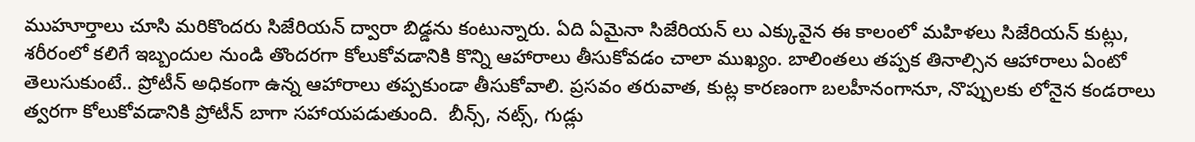ముహూర్తాలు చూసి మరికొందరు సిజేరియన్ ద్వారా బిడ్డను కంటున్నారు. ఏది ఏమైనా సిజేరియన్ లు ఎక్కువైన ఈ కాలంలో మహిళలు సిజేరియన్ కుట్లు, శరీరంలో కలిగే ఇబ్బందుల నుండి తొందరగా కోలుకోవడానికి కొన్ని ఆహారాలు తీసుకోవడం చాలా ముఖ్యం. బాలింతలు తప్పక తినాల్సిన ఆహారాలు ఏంటో తెలుసుకుంటే.. ప్రోటీన్ అధికంగా ఉన్న ఆహారాలు తప్పకుండా తీసుకోవాలి. ప్రసవం తరువాత, కుట్ల కారణంగా బలహీనంగానూ, నొప్పులకు లోనైన కండరాలు త్వరగా కోలుకోవడానికి ప్రోటీన్ బాగా సహాయపడుతుంది.  బీన్స్, నట్స్, గుడ్లు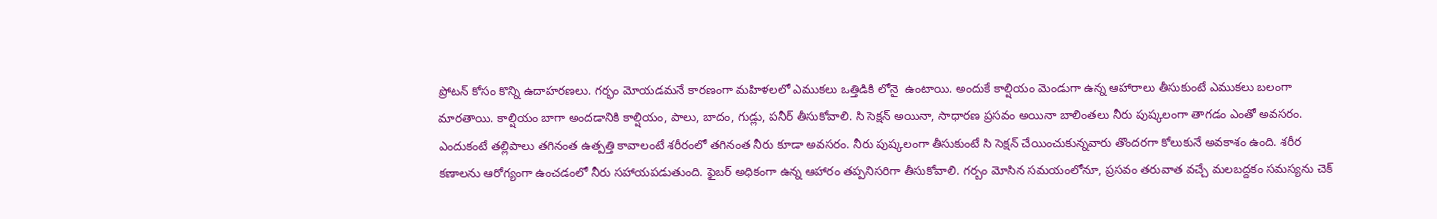ప్రోటన్ కోసం కొన్ని ఉదాహరణలు. గర్భం మోయడమనే కారణంగా మహిళలలో ఎముకలు ఒత్తిడికి లోనై  ఉంటాయి. అందుకే కాల్షియం మెండుగా ఉన్న ఆహారాలు తీసుకుంటే ఎముకలు బలంగా మారతాయి. కాల్షియం బాగా అందడానికి కాల్షియం, పాలు, బాదం, గుడ్లు, పనీర్ తీసుకోవాలి. సి సెక్షన్ అయినా, సాధారణ ప్రసవం అయినా బాలింతలు నీరు పుష్కలంగా తాగడం ఎంతో అవసరం. ఎందుకంటే తల్లిపాలు తగినంత ఉత్పత్తి కావాలంటే శరీరంలో తగినంత నీరు కూడా అవసరం. నీరు పుష్కలంగా తీసుకుంటే సి సెక్షన్ చేయించుకున్నవారు తొందరగా కోలుకునే అవకాశం ఉంది. శరీర కణాలను ఆరోగ్యంగా ఉంచడంలో నీరు సహాయపడుతుంది. ఫైబర్ అధికంగా ఉన్న ఆహారం తప్పనిసరిగా తీసుకోవాలి. గర్బం మోసిన సమయంలోనూ, ప్రసవం తరువాత వచ్చే మలబద్దకం సమస్యను చెక్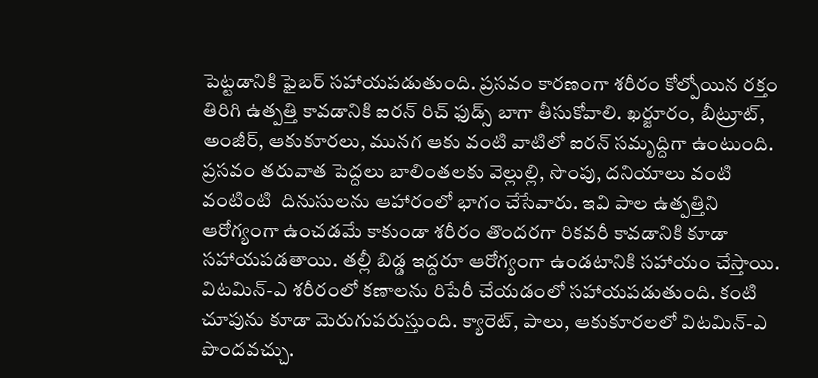పెట్టడానికి ఫైబర్ సహాయపడుతుంది. ప్రసవం కారణంగా శరీరం కోల్పోయిన రక్తం తిరిగి ఉత్పత్తి కావడానికి ఐరన్ రిచ్ ఫుడ్స్ బాగా తీసుకోవాలి. ఖర్జూరం, బీట్రూట్, అంజీర్, ఆకుకూరలు, మునగ ఆకు వంటి వాటిలో ఐరన్ సమృద్దిగా ఉంటుంది. ప్రసవం తరువాత పెద్దలు బాలింతలకు వెల్లుల్లి, సొంపు, దనియాలు వంటి వంటింటి  దినుసులను ఆహారంలో భాగం చేసేవారు. ఇవి పాల ఉత్పత్తిని ఆరోగ్యంగా ఉంచడమే కాకుండా శరీరం తొందరగా రికవరీ కావడానికి కూడా సహాయపడతాయి. తల్లీ బిడ్డ ఇద్దరూ ఆరోగ్యంగా ఉండటానికి సహాయం చేస్తాయి. విటమిన్-ఎ శరీరంలో కణాలను రిపేరీ చేయడంలో సహాయపడుతుంది. కంటి చూపును కూడా మెరుగుపరుస్తుంది. క్యారెట్, పాలు, ఆకుకూరలలో విటమిన్-ఎ పొందవచ్చు.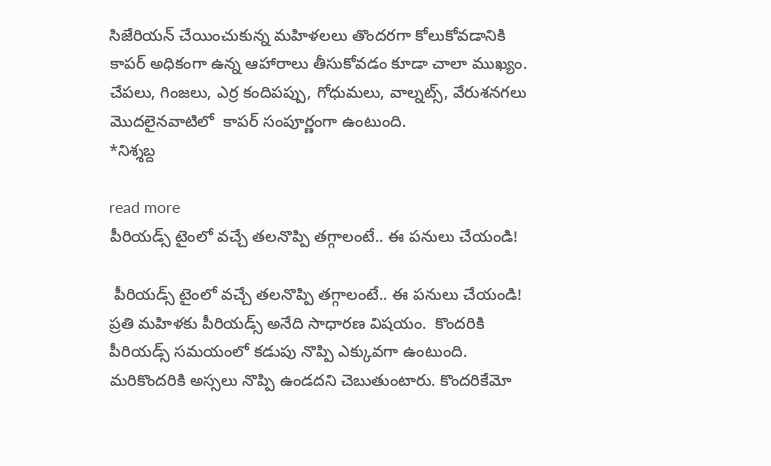సిజేరియన్ చేయించుకున్న మహిళలలు తొందరగా కోలుకోవడానికి కాపర్ అధికంగా ఉన్న ఆహారాలు తీసుకోవడం కూడా చాలా ముఖ్యం.  చేపలు, గింజలు, ఎర్ర కందిపప్పు, గోధుమలు, వాల్నట్స్, వేరుశనగలు  మొదలైనవాటిలో  కాపర్ సంపూర్ణంగా ఉంటుంది.                                     *నిశ్శబ్ద

read more
పీరియడ్స్ టైంలో వచ్చే తలనొప్పి తగ్గాలంటే.. ఈ పనులు చేయండి!

 పీరియడ్స్ టైంలో వచ్చే తలనొప్పి తగ్గాలంటే.. ఈ పనులు చేయండి! ప్రతి మహిళకు పీరియడ్స్ అనేది సాధారణ విషయం.  కొందరికి పీరియడ్స్ సమయంలో కడుపు నొప్పి ఎక్కువగా ఉంటుంది. మరికొందరికి అస్సలు నొప్పి ఉండదని చెబుతుంటారు. కొందరికేమో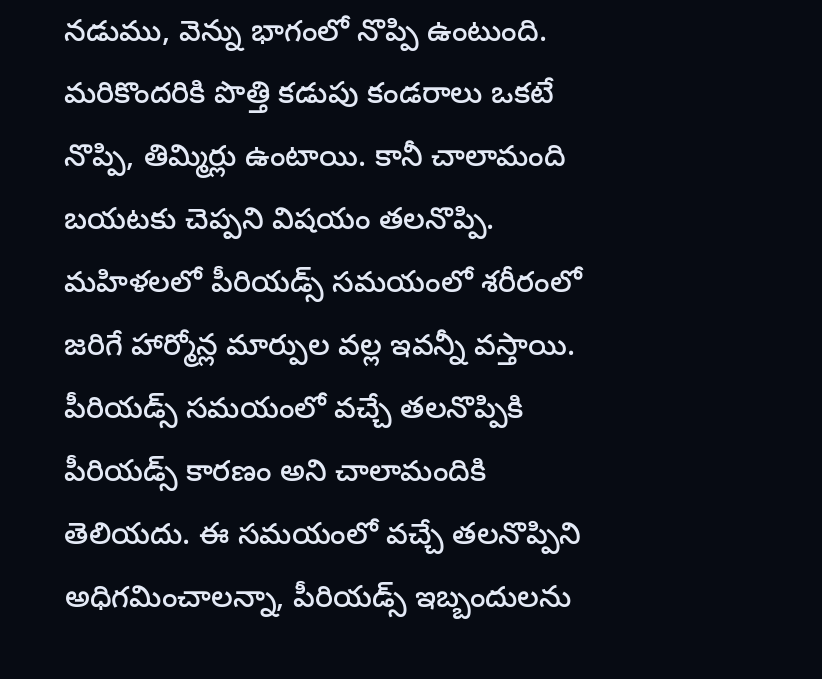నడుము, వెన్ను భాగంలో నొప్పి ఉంటుంది. మరికొందరికి పొత్తి కడుపు కండరాలు ఒకటే నొప్పి, తిమ్మిర్లు ఉంటాయి. కానీ చాలామంది బయటకు చెప్పని విషయం తలనొప్పి. మహిళలలో పీరియడ్స్ సమయంలో శరీరంలో జరిగే హార్మోన్ల మార్పుల వల్ల ఇవన్నీ వస్తాయి. పీరియడ్స్ సమయంలో వచ్చే తలనొప్పికి పీరియడ్స్ కారణం అని చాలామందికి తెలియదు. ఈ సమయంలో వచ్చే తలనొప్పిని అధిగమించాలన్నా, పీరియడ్స్ ఇబ్బందులను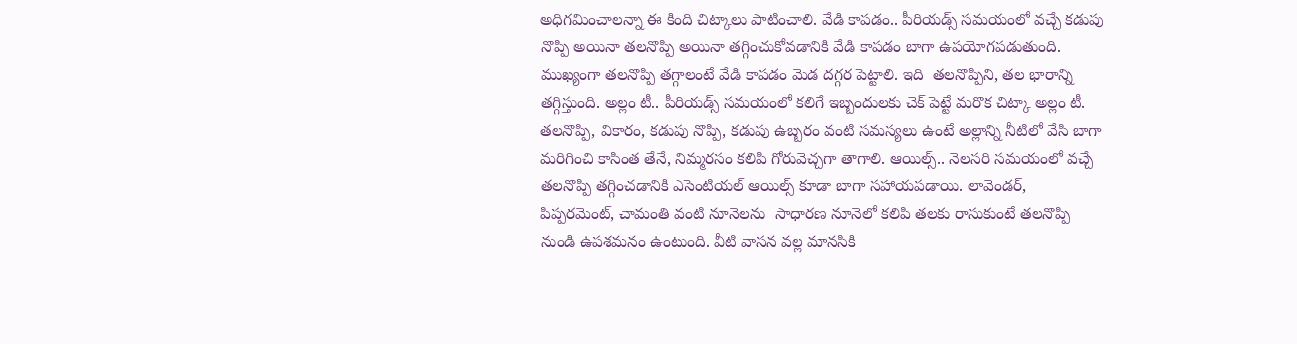అధిగమించాలన్నా ఈ కింది చిట్కాలు పాటించాలి. వేడి కాపడం.. పీరియడ్స్ సమయంలో వచ్చే కడుపు నొప్పి అయినా తలనొప్పి అయినా తగ్గించుకోవడానికి వేడి కాపడం బాగా ఉపయోగపడుతుంది. ముఖ్యంగా తలనొప్పి తగ్గాలంటే వేడి కాపడం మెడ దగ్గర పెట్టాలి. ఇది  తలనొప్పిని, తల భారాన్ని తగ్గిస్తుంది. అల్లం టీ.. పీరియడ్స్ సమయంలో కలిగే ఇబ్బందులకు చెక్ పెట్టే మరొక చిట్కా అల్లం టీ. తలనొప్పి, వికారం, కడుపు నొప్పి, కడుపు ఉబ్బరం వంటి సమస్యలు ఉంటే అల్లాన్ని నీటిలో వేసి బాగా మరిగించి కాసింత తేనే, నిమ్మరసం కలిపి గోరువెచ్చగా తాగాలి. ఆయిల్స్.. నెలసరి సమయంలో వచ్చే తలనొప్పి తగ్గించడానికి ఎసెంటియల్ ఆయిల్స్ కూడా బాగా సహాయపడాయి. లావెండర్, పిప్పరమెంట్, చామంతి వంటి నూనెలను  సాధారణ నూనెలో కలిపి తలకు రాసుకుంటే తలనొప్పి నుండి ఉపశమనం ఉంటుంది. వీటి వాసన వల్ల మానసికి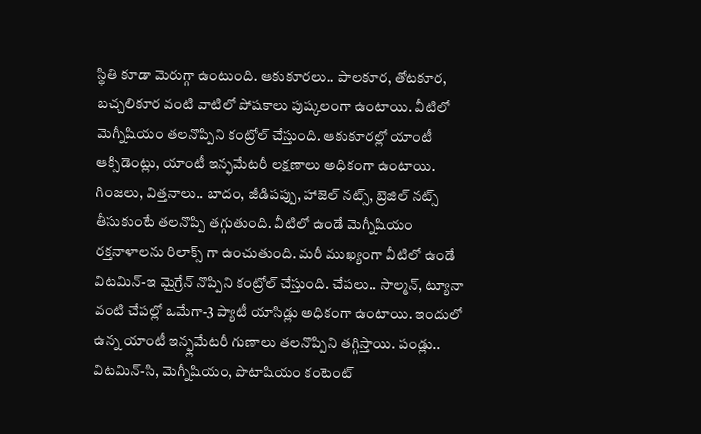స్థితి కూడా మెరుగ్గా ఉంటుంది. ఆకుకూరలు.. పాలకూర, తోటకూర, బచ్చలికూర వంటి వాటిలో పోషకాలు పుష్కలంగా ఉంటాయి. వీటిలో మెగ్నీషియం తలనొప్పిని కంట్రోల్ చేస్తుంది. ఆకుకూరల్లో యాంటీ ఆక్సిడెంట్లు, యాంటీ ఇన్ఫమేటరీ లక్షణాలు అధికంగా ఉంటాయి. గింజలు, విత్తనాలు.. బాదం, జీడిపప్పు, హాజెల్ నట్స్, బ్రెజిల్ నట్స్ తీసుకుంటే తలనొప్పి తగ్గుతుంది. వీటిలో ఉండే మెగ్నీషియం రక్తనాళాలను రిలాక్స్ గా ఉంచుతుంది. మరీ ముఖ్యంగా వీటిలో ఉండే విటమిన్-ఇ మైగ్రేన్ నొప్పిని కంట్రోల్ చేస్తుంది. చేపలు.. సాల్మన్, ట్యూనా వంటి చేపల్లో ఒమేగా-3 ప్యాటీ యాసిడ్లు అధికంగా ఉంటాయి. ఇందులో ఉన్న యాంటీ ఇన్ఫ్లమేటరీ గుణాలు తలనొప్పిని తగ్గిస్తాయి. పండ్లు.. విటమిన్-సి, మెగ్నీషియం, పొటాషియం కంటెంట్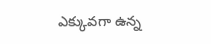ఎక్కువగా ఉన్న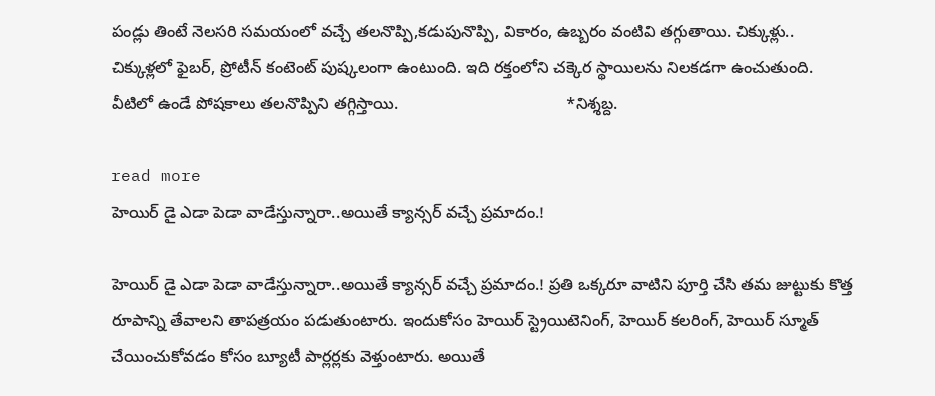పండ్లు తింటే నెలసరి సమయంలో వచ్చే తలనొప్పి,కడుపునొప్పి, వికారం, ఉబ్బరం వంటివి తగ్గుతాయి. చిక్కుళ్లు.. చిక్కుళ్లలో ఫైబర్, ప్రోటీన్ కంటెంట్ పుష్కలంగా ఉంటుంది. ఇది రక్తంలోని చక్కెర స్థాయిలను నిలకడగా ఉంచుతుంది. వీటిలో ఉండే పోషకాలు తలనొప్పిని తగ్గిస్తాయి.                                     *నిశ్శబ్ద.

read more
హెయిర్ డై ఎడా పెడా వాడేస్తున్నారా..అయితే క్యాన్సర్ వచ్చే ప్రమాదం.!

హెయిర్ డై ఎడా పెడా వాడేస్తున్నారా..అయితే క్యాన్సర్ వచ్చే ప్రమాదం.! ప్రతి ఒక్కరూ వాటిని పూర్తి చేసి తమ జుట్టుకు కొత్త రూపాన్ని తేవాలని తాపత్రయం పడుతుంటారు. ఇందుకోసం హెయిర్ స్ట్రెయిటెనింగ్, హెయిర్ కలరింగ్, హెయిర్ స్మూత్ చేయించుకోవడం కోసం బ్యూటీ పార్లర్లకు వెళ్తుంటారు. అయితే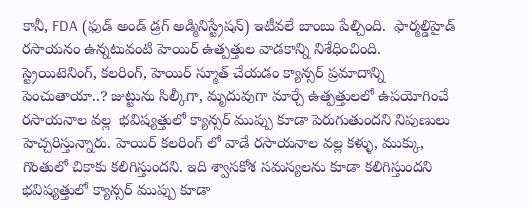కానీ, FDA (ఫుడ్ అండ్ డ్రగ్ అడ్మినిస్ట్రేషన్) ఇటీవలే బాంబు పేల్చింది.  ఫార్మల్డిహైడ్ రసాయనం ఉన్నటువంటి హెయిర్ ఉత్పత్తుల వాడకాన్ని నిశేధించింది.   స్ట్రెయిటెనింగ్, కలరింగ్, హెయిర్ స్మూత్ చేయడం క్యాన్సర్ ప్రమాదాన్ని పెంచుతాయా..? జుట్టును సిల్కీగా, మృదువుగా మార్చే ఉత్పత్తులలో ఉపయోగించే రసాయనాల వల్ల  భవిష్యత్తులో క్యాన్సర్ ముప్పు కూడా పెరుగుతుందని నిపుణులు హెచ్చరిస్తున్నారు. హెయిర్ కలరింగ్ లో వాడే రసాయనాల వల్ల కళ్ళు, ముక్కు, గొంతులో చికాకు కలిగిస్తుందని. ఇది శ్వాసకోశ సమస్యలను కూడా కలిగిస్తుందని  భవిష్యత్తులో క్యాన్సర్ ముప్పు కూడా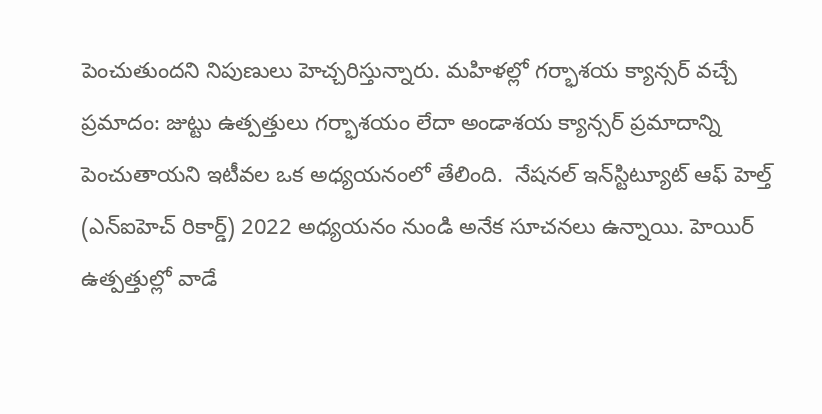పెంచుతుందని నిపుణులు హెచ్చరిస్తున్నారు. మహిళల్లో గర్భాశయ క్యాన్సర్ వచ్చే ప్రమాదం: జుట్టు ఉత్పత్తులు గర్భాశయం లేదా అండాశయ క్యాన్సర్ ప్రమాదాన్ని పెంచుతాయని ఇటీవల ఒక అధ్యయనంలో తేలింది.  నేషనల్ ఇన్‌స్టిట్యూట్ ఆఫ్ హెల్త్ (ఎన్‌ఐహెచ్ రికార్డ్) 2022 అధ్యయనం నుండి అనేక సూచనలు ఉన్నాయి. హెయిర్ ఉత్పత్తుల్లో వాడే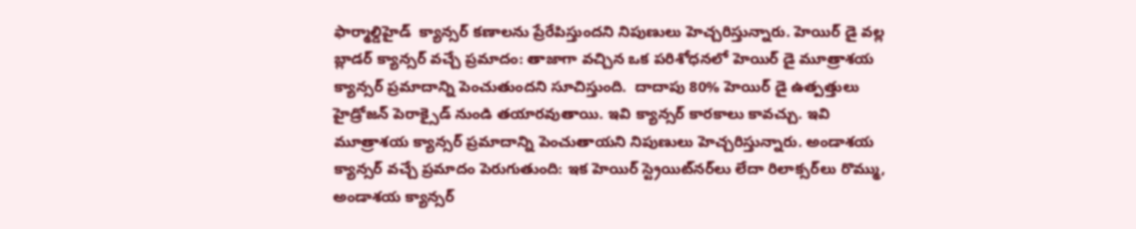ఫార్మాల్డిహైడ్  క్యాన్సర్ కణాలను ప్రేరేపిస్తుందని నిపుణులు హెచ్చరిస్తున్నారు. హెయిర్ డై వల్ల బ్లాడర్ క్యాన్సర్ వచ్చే ప్రమాదం: తాజాగా వచ్చిన ఒక పరిశోధనలో హెయిర్ డై మూత్రాశయ క్యాన్సర్ ప్రమాదాన్ని పెంచుతుందని సూచిస్తుంది.  దాదాపు 80% హెయిర్ డై ఉత్పత్తులు హైడ్రోజన్ పెరాక్సైడ్ నుండి తయారవుతాయి. ఇవి క్యాన్సర్ కారకాలు కావచ్చు. ఇవి మూత్రాశయ క్యాన్సర్ ప్రమాదాన్ని పెంచుతాయని నిపుణులు హెచ్చరిస్తున్నారు. అండాశయ క్యాన్సర్ వచ్చే ప్రమాదం పెరుగుతుంది: ఇక హెయిర్ స్ట్రెయిట్‌నర్‌లు లేదా రిలాక్సర్‌లు రొమ్ము, అండాశయ క్యాన్సర్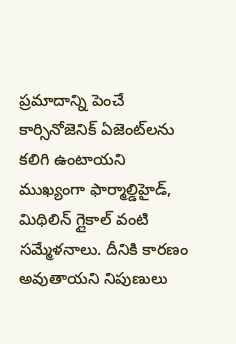ప్రమాదాన్ని పెంచే కార్సినోజెనిక్ ఏజెంట్‌లను కలిగి ఉంటాయని ముఖ్యంగా ఫార్మాల్డిహైడ్, మిథిలిన్ గ్లైకాల్ వంటి సమ్మేళనాలు. దీనికి కారణం అవుతాయని నిపుణులు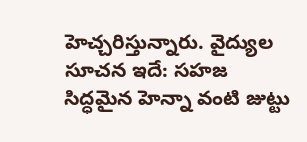హెచ్చరిస్తున్నారు. వైద్యుల సూచన ఇదే: సహజ సిద్ధమైన హెన్నా వంటి జుట్టు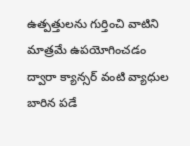ఉత్పత్తులను గుర్తించి వాటిని మాత్రమే ఉపయోగించడం ద్వారా క్యాన్సర్ వంటి వ్యాధుల బారిన పడే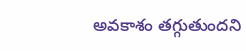అవకాశం తగ్గుతుందని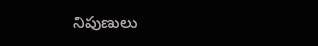నిపుణులు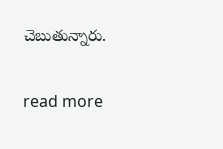చెబుతున్నారు.

read more